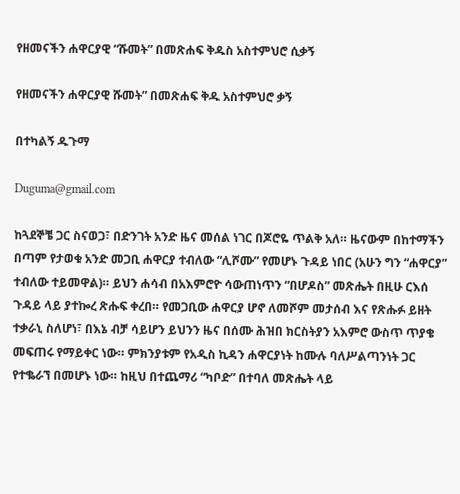የዘመናችን ሐዋርያዊ “ሹመት” በመጽሐፍ ቅዱስ አስተምህሮ ሲቃኝ

የዘመናችን ሐዋርያዊ ሹመት” በመጽሐፍ ቅዱ አስተምህሮ ቃኝ

በተካልኝ ዱጉማ

Duguma@gmail.com

ከጓደኞቼ ጋር ስናወጋ፣ በድንገት አንድ ዜና መሰል ነገር በጆሮዬ ጥልቅ አለ። ዜናውም በከተማችን በጣም የታወቁ አንድ መጋቢ ሐዋርያ ተብለው “ሊሾሙ” የመሆኑ ጉዳይ ነበር (አሁን ግን “ሐዋርያ” ተብለው ተይመዋል)። ይህን ሐሳብ በአእምሮዮ ሳውጠነጥን “በሆዶስ” መጽሔት በዚሁ ርእሰ ጉዳይ ላይ ያተኰረ ጽሑፍ ቀረበ። የመጋቢው ሐዋርያ ሆኖ ለመሾም መታሰብ እና የጽሑፉ ይዘት ተቃራኒ ስለሆነ፣ በእኔ ብቻ ሳይሆን ይህንን ዜና በሰሙ ሕዝበ ክርስትያን አእምሮ ውስጥ ጥያቄ መፍጠሩ የማይቀር ነው። ምክንያቱም የአዲስ ኪዳን ሐዋርያነት ከሙሉ ባለሥልጣንነት ጋር የተቈራኘ በመሆኑ ነው። ከዚህ በተጨማሪ “ካቦድ” በተባለ መጽሔት ላይ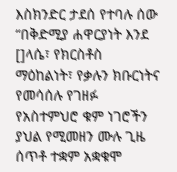እስክንድር ታደሰ የተባሉ ሰው “በቅድሚያ ሐዋርያነት እንደ []ላሴ፣ የክርስቶስ ማዕከልነት፣ የቃሉን ክቡርነትና የመሳሰሉ የገዘፉ የአስተምህሮ ቁም ነገሮችን ያህል የሚመዘን ሙሉ ጊዜ ሰጥቶ ተቋም አቋቁሞ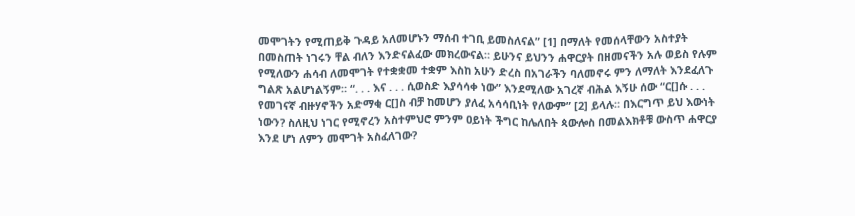መሞገትን የሚጠይቅ ጉዳይ አለመሆኑን ማሰብ ተገቢ ይመስለናል” [1] በማለት የመሰላቸውን አስተያት በመስጠት ነገሩን ቸል ብለን እንድናልፈው መክረውናል። ይሁንና ይህንን ሐዋርያት በዘመናችን አሉ ወይስ የሉም የሚለውን ሐሳብ ለመሞገት የተቋቋመ ተቋም እስከ አሁን ድረስ በአገራችን ባለመኖሩ ምን ለማለት እንደፈለጉ ግልጽ አልሆነልኝም። “. . . እና . . . ሲወስድ እያሳሳቀ ነው” እንደሚለው አገረኛ ብሕል እኝሁ ሰው “ር[]ሱ . . . የመገናኛ ብዙሃኖችን አድማቂ ር[]ስ ብቻ ከመሆን ያለፈ አሳሳቢነት የለውም” [2] ይላሉ። በእርግጥ ይህ እውነት ነውን? ስለዚህ ነገር የሚኖረን አስተምህሮ ምንም ዐይነት ችግር ከሌለበት ጳውሎስ በመልእክቶቹ ውስጥ ሐዋርያ እንደ ሆነ ለምን መሞገት አስፈለገው?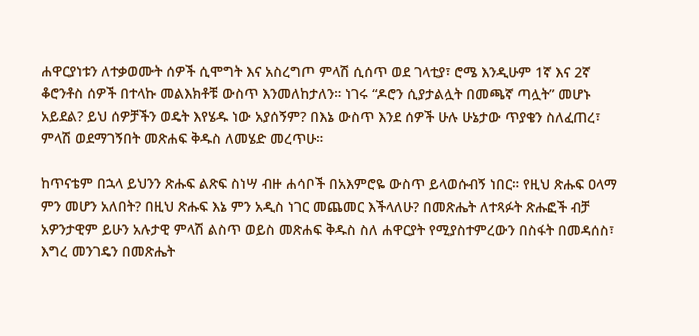ሐዋርያነቱን ለተቃወሙት ሰዎች ሲሞግት እና አስረግጦ ምላሽ ሲሰጥ ወደ ገላቲያ፣ ሮሜ እንዲሁም 1ኛ እና 2ኛ ቆሮንቶስ ሰዎች በተላኩ መልእክቶቹ ውስጥ እንመለከታለን። ነገሩ “ዶሮን ሲያታልሏት በመጫኛ ጣሏት” መሆኑ አይደል? ይህ ሰዎቻችን ወዴት እየሄዱ ነው አያሰኝም? በእኔ ውስጥ እንደ ሰዎች ሁሉ ሁኔታው ጥያቄን ስለፈጠረ፣ ምላሽ ወደማገኝበት መጽሐፍ ቅዱስ ለመሄድ መረጥሁ።

ከጥናቴም በኋላ ይህንን ጽሑፍ ልጽፍ ስነሣ ብዙ ሐሳቦች በአእምሮዬ ውስጥ ይላወሱብኝ ነበር። የዚህ ጽሑፍ ዐላማ ምን መሆን አለበት? በዚህ ጽሑፍ እኔ ምን አዲስ ነገር መጨመር እችላለሁ? በመጽሔት ለተጻፉት ጽሑፎች ብቻ አዎንታዊም ይሁን አሉታዊ ምላሽ ልስጥ ወይስ መጽሐፍ ቅዱስ ስለ ሐዋርያት የሚያስተምረውን በስፋት በመዳሰስ፣ እግረ መንገዴን በመጽሔት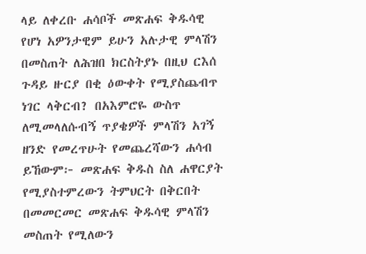ላይ ለቀረቡ ሐሳቦች መጽሐፍ ቅዱሳዊ የሆነ አዎንታዊም ይሁን አሉታዊ ምላሽን በመስጠት ለሕዝበ ክርስትያኑ በዚህ ርእሰ ጉዳይ ዙርያ በቂ ዕውቀት የሚያስጨብጥ ነገር ላቅርብ? በአእምሮዬ ውስጥ ለሚመላለሱብኝ ጥያቄዎች ምላሽን አገኝ ዘንድ የመረጥሁት የመጨረሻውን ሐሳብ ይኸውም፦ መጽሐፍ ቅዱስ ስለ ሐዋርያት የሚያስተምረውን ትምህርት በቅርበት በመመርመር መጽሐፍ ቅዱሳዊ ምላሽን መስጠት የሚለውን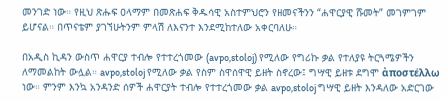መንገድ ነው። የዚህ ጽሑፍ ዐላማም በመጽሐፍ ቅዱሳዊ አስተምህሮን የዘመናችንን “ሐዋርያዊ ሹመት” መገምገም ይሆናል። በጥናቴም ያገኘሁትንም ምላሽ ለእናንተ እንደሚከተለው አቀርባለሁ።

በአዲስ ኪዳን ውስጥ ሐዋርያ ተብሎ የተተረጎመው (avpo,stoloj) የሚለው የግሪኩ ቃል የተለያዩ ትርጓሜዎችን ለማመልከት ውሏል። avpo,stoloj የሚለው ቃል የስም ስዋሰዋዊ ይዘት ስኖረው፤ ግሣዊ ይዘቱ ደግሞ ἀποστέλλω ነው። ምንም እንኳ አንዳንድ ሰዎች ሐዋርያት ተብሎ የተተረጎመው ቃል avpo,stoloj ግሣዊ ይዘት እንዳለው አድርገው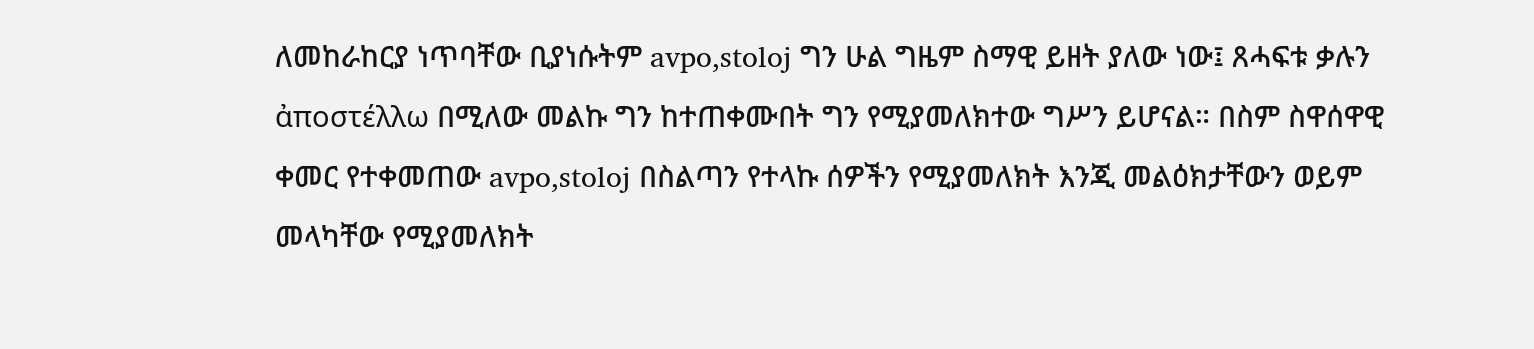ለመከራከርያ ነጥባቸው ቢያነሱትም avpo,stoloj ግን ሁል ግዜም ስማዊ ይዘት ያለው ነው፤ ጸሓፍቱ ቃሉን ἀποστέλλω በሚለው መልኩ ግን ከተጠቀሙበት ግን የሚያመለክተው ግሥን ይሆናል። በስም ስዋሰዋዊ ቀመር የተቀመጠው avpo,stoloj በስልጣን የተላኩ ሰዎችን የሚያመለክት እንጂ መልዕክታቸውን ወይም መላካቸው የሚያመለክት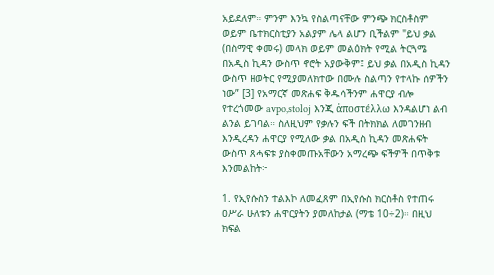አይደለም። ምንም እንኳ የስልጣናቸው ምንጭ ክርስቶስም ወይም ቤተክርስቲያን አልያም ሌላ ልሆን ቢችልም "ይህ ቃል (በስማዊ ቀመሩ) መላክ ወይም መልዕክት የሚል ትርጓሜ በአዲስ ኪዳን ውስጥ ኖሮት አያውቅም፤ ይህ ቃል በአዲስ ኪዳን ውስጥ ዘወትር የሚያመለክተው በሙሉ ስልጣን የተላኩ ሰዎችን ነው” [3] የአማርኛ መጽሐፍ ቅዱሳችንም ሐዋርያ ብሎ የተረጎመው avpo,stoloj እንጂ ἀποστέλλω እንዳልሆነ ልብ ልንል ይገባል። ስለዚህም የቃሉን ፍች በትክክል ለመገንዘብ እንዲረዳን ሐዋርያ የሚለው ቃል በአዲስ ኪዳን መጽሐፍት ውስጥ ጸሓፍቱ ያስቀመጡአቸውን አማረጭ ፍችዎች በጥቅቱ እንመልከት፦

1. የኢየሱስን ተልእኮ ለመፈጸም በኢየሱስ ክርስቶስ የተጠሩ ዐሥራ ሁለቱን ሐዋርያትን ያመለከታል (ማቴ 10÷2)። በዚህ ክፍል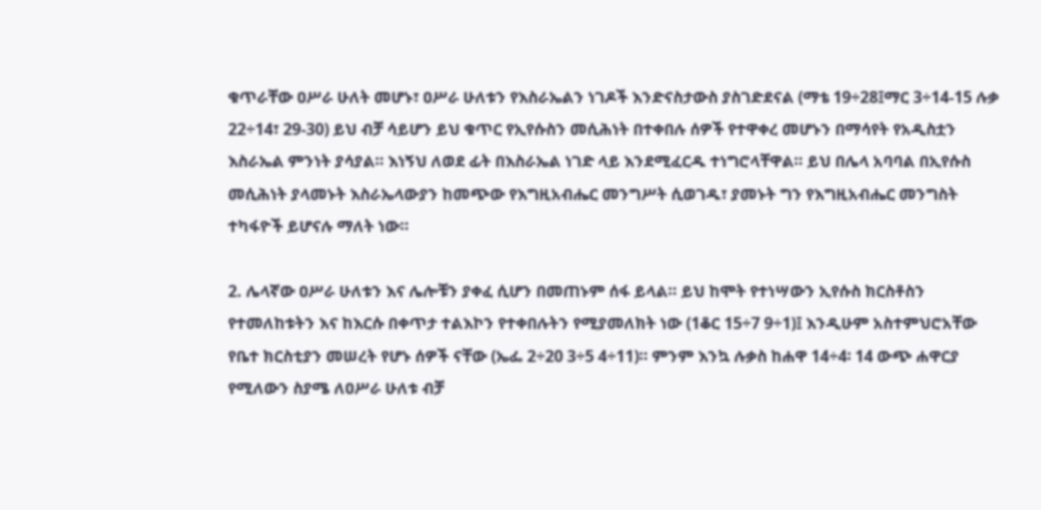ቁጥራቸው ዐሥራ ሁለት መሆኑ፣ ዐሥራ ሁለቱን የእስራኤልን ነገዶች እንድናስታውስ ያስገድደናል (ማቴ 19÷28፤ማር 3÷14-15 ሉቃ 22÷14፣ 29-30) ይህ ብቻ ሳይሆን ይህ ቁጥር የኢየሱስን መሲሕነት በተቀበሉ ሰዎች የተዋቀረ መሆኑን በማሳየት የአዲስቷን እስራኤል ምንነት ያሳያል። እነኝህ ለወደ ፊት በእስራኤል ነገድ ላይ እንደሚፈርዱ ተነግሮላቸዋል። ይህ በሌላ አባባል በኢየሱስ መሲሕነት ያላመኑት እስራኤላውያን ከመጭው የእግዚአብሔር መንግሥት ሲወገዱ፣ ያመኑት ግን የእግዚአብሔር መንግስት ተካፋዮች ይሆናሉ ማለት ነው።

2. ሌላኛው ዐሥራ ሁለቱን እና ሌሎቹን ያቀፈ ሲሆን በመጠኑም ሰፋ ይላል። ይህ ከሞት የተነሣውን ኢየሱስ ክርስቶስን የተመለከቱትን እና ከእርሱ በቀጥታ ተልእኮን የተቀበሉትን የሚያመለክት ነው (1ቆር 15÷7 9÷1)፤ እንዲሁም አስተምህሮአቸው የቤተ ክርስቲያን መሠረት የሆኑ ሰዎች ናቸው (ኤፌ 2÷20 3÷5 4÷11)። ምንም እንኳ ሉቃስ ከሐዋ 14÷4፡ 14 ውጭ ሐዋርያ የሚለውን ስያሜ ለዐሥራ ሁለቱ ብቻ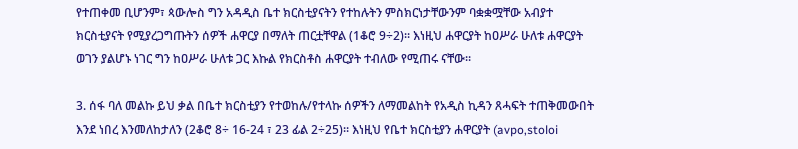የተጠቀመ ቢሆንም፣ ጳውሎስ ግን አዳዲስ ቤተ ክርስቲያናትን የተከሉትን ምስክርነታቸውንም ባቋቋሟቸው አብያተ ክርስቲያናት የሚያረጋግጡትን ሰዎች ሐዋርያ በማለት ጠርቷቸዋል (1ቆሮ 9÷2)። እነዚህ ሐዋርያት ከዐሥራ ሁለቱ ሐዋርያት ወገን ያልሆኑ ነገር ግን ከዐሥራ ሁለቱ ጋር እኩል የክርስቶስ ሐዋርያት ተብለው የሚጠሩ ናቸው።

3. ሰፋ ባለ መልኩ ይህ ቃል በቤተ ክርስቲያን የተወከሉ/የተላኩ ሰዎችን ለማመልከት የአዲስ ኪዳን ጸሓፍት ተጠቅመውበት እንደ ነበረ እንመለከታለን (2ቆሮ 8÷ 16-24 ፣ 23 ፊል 2÷25)። እነዚህ የቤተ ክርስቲያን ሐዋርያት (avpo,stoloi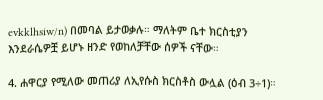evkklhsiw/n) በመባል ይታወቃሉ። ማለትም ቤተ ክርስቲያን እንደራሴዎቿ ይሆኑ ዘንድ የወከለቻቸው ሰዎች ናቸው።

4. ሐዋርያ የሚለው መጠሪያ ለኢየሱስ ክርስቶስ ውሏል (ዕብ 3÷1)።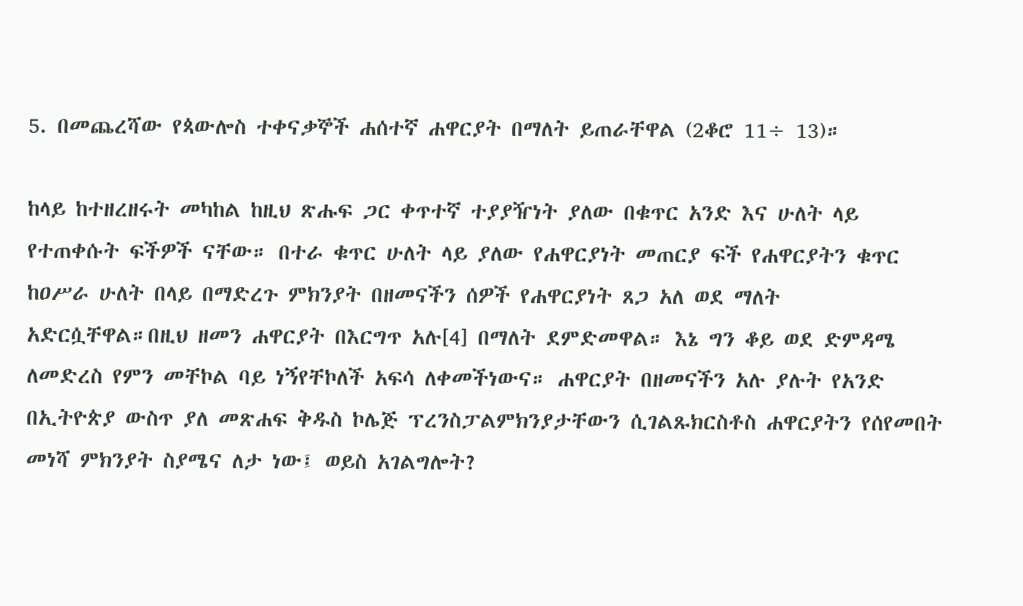5. በመጨረሻው የጳውሎስ ተቀናቃኞች ሐሰተኛ ሐዋርያት በማለት ይጠራቸዋል (2ቆሮ 11÷ 13)።

ከላይ ከተዘረዘሩት መካከል ከዚህ ጽሑፍ ጋር ቀጥተኛ ተያያዥነት ያለው በቁጥር አንድ እና ሁለት ላይ የተጠቀሱት ፍችዎች ናቸው። በተራ ቁጥር ሁለት ላይ ያለው የሐዋርያነት መጠርያ ፍች የሐዋርያትን ቁጥር ከዐሥራ ሁለት በላይ በማድረጉ ምክንያት በዘመናችን ሰዎች የሐዋርያነት ጸጋ አለ ወደ ማለት አድርሷቸዋል።በዚህ ዘመን ሐዋርያት በእርግጥ አሉ[4] በማለት ደምድመዋል። እኔ ግን ቆይ ወደ ድምዳሜ ለመድረስ የምን መቸኮል ባይ ነኝየቸኮለች አፍሳ ለቀመችነውና። ሐዋርያት በዘመናችን አሉ ያሉት የአንድ በኢትዮጵያ ውስጥ ያለ መጽሐፍ ቅዱስ ኮሌጅ ፕረንስፓልምክንያታቸውን ሲገልጹክርስቶስ ሐዋርያትን የሰየመበት መነሻ ምክንያት ስያሜና ለታ ነው፤ ወይስ አገልግሎት?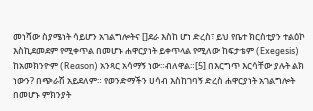መነሻው ስያሜነት ሳይሆን አገልግሎትና []ደራ እስከ ሆነ ድረስ፣ ይህ የቤተ ክርስቲያን ተልዕኮ እስኪደመደም የሚቀጥል በመሆኑ ሐዋርያነት ይቀጥላል የሚለው ከፍታቴም (Exegesis) ከአመክንዮም (Reason) አንጻር አሳማኝ ነው።ብለዋል።[5] በእርግጥ እርሳቸው ያሉት ልክ ነውን? በጭራሽ አይደለም። የወንድማችን ሀሳብ እስከገባኝ ድረስ ሐዋርያነት አገልግሎት በመሆኑ ምክንያት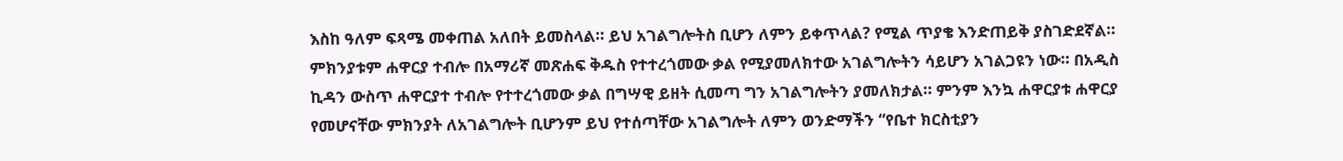እስከ ዓለም ፍጻሜ መቀጠል አለበት ይመስላል። ይህ አገልግሎትስ ቢሆን ለምን ይቀጥላል? የሚል ጥያቄ እንድጠይቅ ያስገድደኛል። ምክንያቱም ሐዋርያ ተብሎ በአማሪኛ መጽሐፍ ቅዱስ የተተረጎመው ቃል የሚያመለክተው አገልግሎትን ሳይሆን አገልጋዩን ነው። በአዲስ ኪዳን ውስጥ ሐዋርያተ ተብሎ የተተረጎመው ቃል በግሣዊ ይዘት ሲመጣ ግን አገልግሎትን ያመለክታል። ምንም እንኳ ሐዋርያቱ ሐዋርያ የመሆናቸው ምክንያት ለአገልግሎት ቢሆንም ይህ የተሰጣቸው አገልግሎት ለምን ወንድማችን “የቤተ ክርስቲያን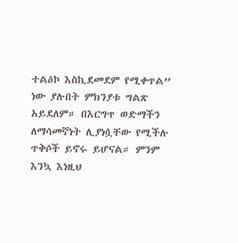ተልዕኮ እስኪደመደም የሚቀጥል” ነው ያሉበት ምክንያቱ ግልጽ አይደለም። በእርግጥ ወድማችን ለማሳመኛነት ሊያነሷቸው የሚችሉ ጥቅሶች ይኖሩ ይሆናል። ምንም እንኳ እነዚህ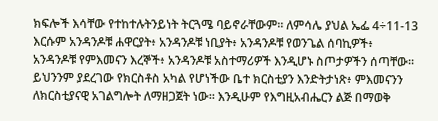ክፍሎች እሳቸው የተከተሉትንይነት ትርጓሜ ባይኖራቸውም። ለምሳሌ ያህል ኤፌ 4÷11-13 እርሱም አንዳንዶቹ ሐዋርያት፥ አንዳንዶቹ ነቢያት፥ አንዳንዶቹ የወንጌል ሰባኪዎች፥ አንዳንዶቹ የምእመናን እረኞች፥ አንዳንዶቹ አስተማሪዎች እንዲሆኑ ስጦታዎችን ሰጣቸው። ይህንንም ያደረገው የክርስቶስ አካል የሆነችው ቤተ ክርስቲያን እንድትታነጽ፥ ምእመናንን ለክርስቲያናዊ አገልግሎት ለማዘጋጀት ነው። እንዲሁም የእግዚአብሔርን ልጅ በማወቅ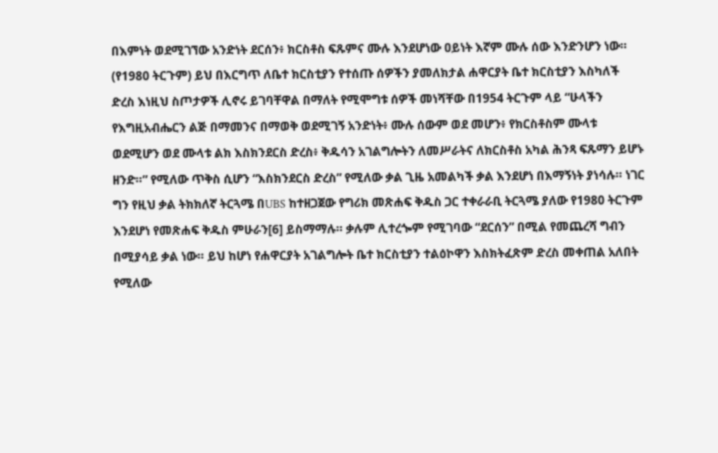በእምነት ወደሚገኘው አንድነት ደርሰን፥ ክርስቶስ ፍጹምና ሙሉ እንደሆነው ዐይነት እኛም ሙሉ ሰው እንድንሆን ነው። (የ1980 ትርጉም) ይህ በእርግጥ ለቤተ ክርስቲያን የተሰጡ ሰዎችን ያመለክታል ሐዋርያት ቤተ ክርስቲያን እስካለች ድረስ እነዚህ ስጦታዎች ሊኖሩ ይገባቸዋል በማለት የሚሞግቱ ሰዎች መነሻቸው በ1954 ትርጉም ላይ “ሁላችን የእግዚአብሔርን ልጅ በማመንና በማወቅ ወደሚገኝ አንድነት፥ ሙሉ ሰውም ወደ መሆን፥ የክርስቶስም ሙላቱ ወደሚሆን ወደ ሙላቱ ልክ እስክንደርስ ድረስ፥ ቅዱሳን አገልግሎትን ለመሥራትና ለክርስቶስ አካል ሕንጻ ፍጹማን ይሆኑ ዘንድ።” የሚለው ጥቅስ ሲሆን “እስክንደርስ ድረስ” የሚለው ቃል ጊዜ አመልካች ቃል እንደሆነ በእማኝነት ያነሳሉ። ነገር ግን የዚህ ቃል ትክክለኛ ትርጓሜ በUBS ከተዘጋጀው የግሪክ መጽሐፍ ቅዱስ ጋር ተቀራራቢ ትርጓሜ ያለው የ1980 ትርጉም እንደሆነ የመጽሐፍ ቅዱስ ምሁራን[6] ይስማማሉ። ቃሉም ሊተረጐም የሚገባው “ደርሰን” በሚል የመጨረሻ ግብን በሚያሳይ ቃል ነው። ይህ ከሆነ የሐዋርያት አገልግሎት ቤተ ክርስቲያን ተልዕኮዋን እስክትፈጽም ድረስ መቀጠል አለበት የሚለው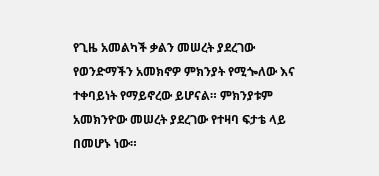የጊዜ አመልካች ቃልን መሠረት ያደረገው የወንድማችን አመክኖዎ ምክንያት የሚጐለው እና ተቀባይነት የማይኖረው ይሆናል። ምክንያቱም አመክንዮው መሠረት ያደረገው የተዛባ ፍታቴ ላይ በመሆኑ ነው።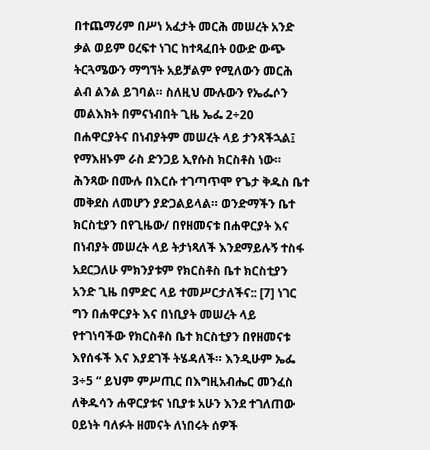በተጨማሪም በሥነ አፈታት መርሕ መሠረት አንድ ቃል ወይም ዐረፍተ ነገር ከተጻፈበት ዐውድ ውጭ ትርጓሜውን ማግኘት አይቻልም የሚለውን መርሕ ልብ ልንል ይገባል። ስለዚህ ሙሉውን የኤፌሶን መልእክት በምናነብበት ጊዜ ኤፌ 2÷20 በሐዋርያትና በነብያትም መሠረት ላይ ታንጻችኋል፤ የማእዘኑም ራስ ድንጋይ ኢየሱስ ክርስቶስ ነው። ሕንጻው በሙሉ በእርሱ ተገጣጥሞ የጌታ ቅዱስ ቤተ መቅደስ ለመሆን ያድጋልይላል። ወንድማችን ቤተ ክርስቲያን በየጊዜው/ በየዘመናቱ በሐዋርያት እና በነብያት መሠረት ላይ ትታነጻለች እንደማይሉኝ ተስፋ አደርጋለሁ ምክንያቱም የክርስቶስ ቤተ ክርስቲያን አንድ ጊዜ በምድር ላይ ተመሥርታለችና:: [7] ነገር ግን በሐዋርያት እና በነቢያት መሠረት ላይ የተገነባችው የክርስቶስ ቤተ ክርስቲያን በየዘመናቱ እየሰፋች እና እያደገች ትሄዳለች። እንዲሁም ኤፌ 3÷5 “ ይህም ምሥጢር በእግዚአብሔር መንፈስ ለቅዱሳን ሐዋርያቱና ነቢያቱ አሁን እንደ ተገለጠው ዐይነት ባለፉት ዘመናት ለነበሩት ሰዎች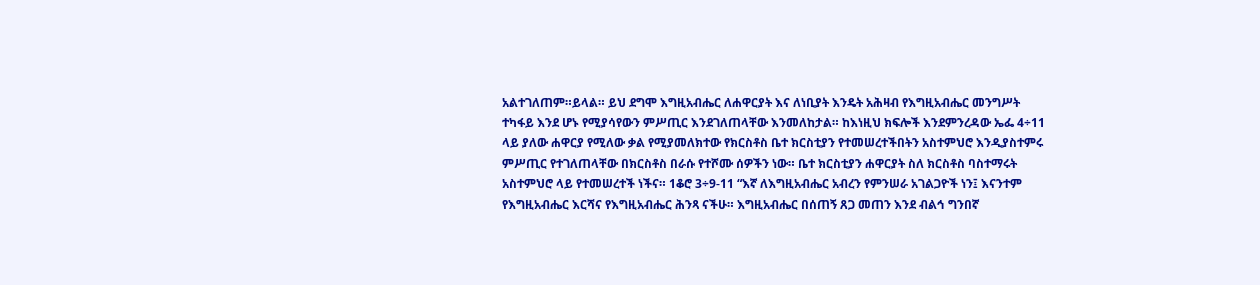አልተገለጠም።ይላል። ይህ ደግሞ እግዚአብሔር ለሐዋርያት እና ለነቢያት እንዴት አሕዛብ የእግዚአብሔር መንግሥት ተካፋይ እንደ ሆኑ የሚያሳየውን ምሥጢር እንደገለጠላቸው እንመለከታል። ከእነዚህ ክፍሎች እንደምንረዳው ኤፌ 4÷11 ላይ ያለው ሐዋርያ የሚለው ቃል የሚያመለክተው የክርስቶስ ቤተ ክርስቲያን የተመሠረተችበትን አስተምህሮ እንዲያስተምሩ ምሥጢር የተገለጠላቸው በክርስቶስ በራሱ የተሾሙ ሰዎችን ነው። ቤተ ክርስቲያን ሐዋርያት ስለ ክርስቶስ ባስተማሩት አስተምህሮ ላይ የተመሠረተች ነችና። 1ቆሮ 3÷9-11 “እኛ ለእግዚአብሔር አብረን የምንሠራ አገልጋዮች ነን፤ እናንተም የእግዚአብሔር እርሻና የእግዚአብሔር ሕንጻ ናችሁ። እግዚአብሔር በሰጠኝ ጸጋ መጠን እንደ ብልኅ ግንበኛ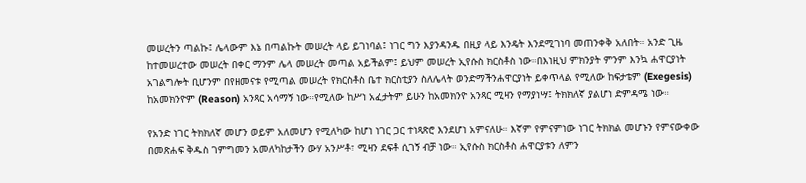መሠረትን ጣልኩ፤ ሌላውም እኔ በጣልኩት መሠረት ላይ ይገነባል፤ ነገር ግን እያንዳንዱ በዚያ ላይ እንዴት እንደሚገነባ መጠንቀቅ አለበት። አንድ ጊዜ ከተመሠረተው መሠረት በቀር ማንም ሌላ መሠረት መጣል አይችልም፤ ይህም መሠረት ኢየሱስ ክርስቶስ ነው።በእነዚህ ምክንያት ምንም እንኳ ሐዋርያነት አገልግሎት ቢሆንም በየዘመናቱ የሚጣል መሠረት የክርስቶስ ቤተ ክርስቲያን ስለሌላት ወንድማችንሐዋርያነት ይቀጥላል የሚለው ከፍታቴም (Exegesis) ከአመክንዮም (Reason) አንጻር አሳማኝ ነው።የሚለው ከሥነ አፈታትም ይሁን ከአመክንዮ አንጻር ሚዛን የማያነሣ፤ ትክክለኛ ያልሆነ ድምዳሜ ነው።

የአንድ ነገር ትክክለኛ መሆን ወይም አለመሆን የሚለካው ከሆነ ነገር ጋር ተነጻጽሮ እንደሆነ አምናለሁ። እኛም የምናምነው ነገር ትክክል መሆኑን የምናውቀው በመጽሐፍ ቅዱስ ገምግመን አመለካከታችን ውሃ አንሥቶ፣ ሚዛን ደፍቶ ሲገኝ ብቻ ነው። ኢየሱስ ክርስቶስ ሐዋርያቱን ለምን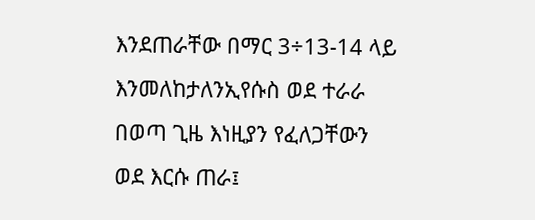እንደጠራቸው በማር 3÷13-14 ላይ እንመለከታለንኢየሱስ ወደ ተራራ በወጣ ጊዜ እነዚያን የፈለጋቸውን ወደ እርሱ ጠራ፤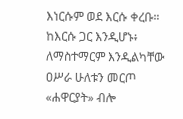እነርሱም ወደ እርሱ ቀረቡ። ከእርሱ ጋር እንዲሆኑ፥ ለማስተማርም እንዲልካቸው ዐሥራ ሁለቱን መርጦ «ሐዋርያት» ብሎ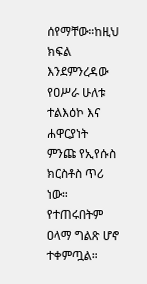ሰየማቸው።ከዚህ ክፍል እንደምንረዳው የዐሥራ ሁለቱ ተልእዕኮ እና ሐዋርያነት ምንጩ የኢየሱስ ክርስቶስ ጥሪ ነው። የተጠሩበትም ዐላማ ግልጽ ሆኖ ተቀምጧል።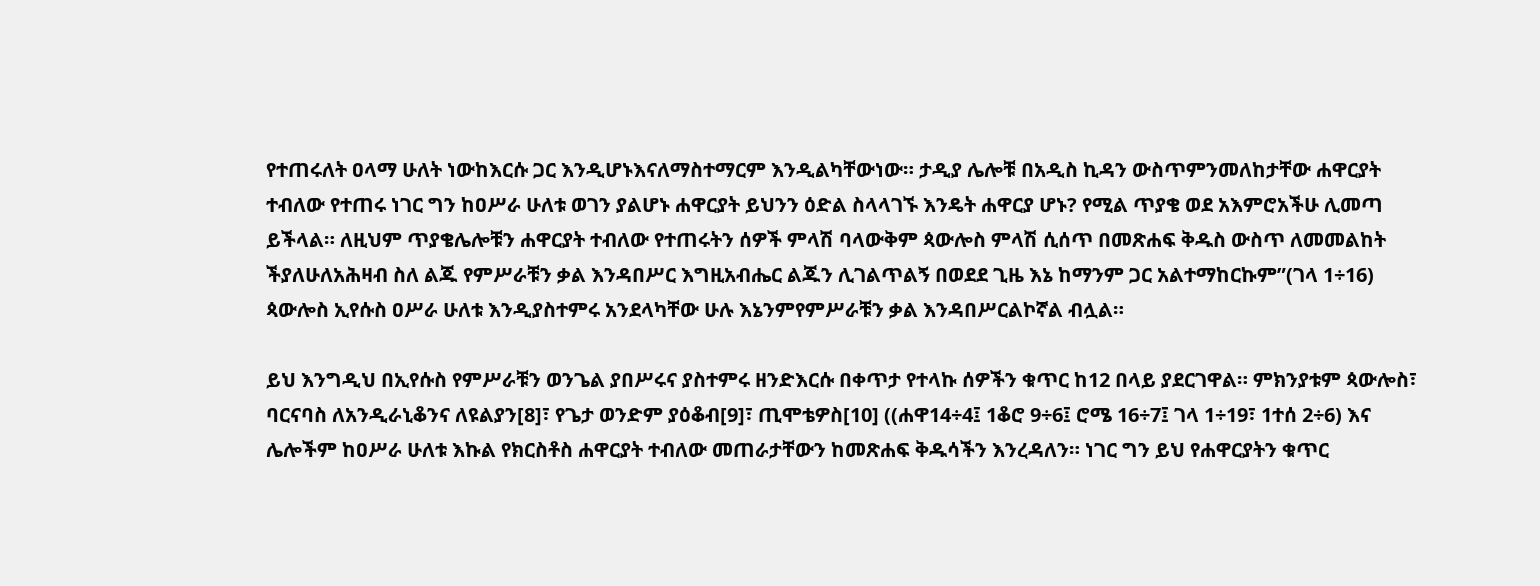የተጠሩለት ዐላማ ሁለት ነውከእርሱ ጋር እንዲሆኑእናለማስተማርም እንዲልካቸውነው። ታዲያ ሌሎቹ በአዲስ ኪዳን ውስጥምንመለከታቸው ሐዋርያት ተብለው የተጠሩ ነገር ግን ከዐሥራ ሁለቱ ወገን ያልሆኑ ሐዋርያት ይህንን ዕድል ስላላገኙ እንዴት ሐዋርያ ሆኑ? የሚል ጥያቄ ወደ አእምሮአችሁ ሊመጣ ይችላል። ለዚህም ጥያቄሌሎቹን ሐዋርያት ተብለው የተጠሩትን ሰዎች ምላሽ ባላውቅም ጳውሎስ ምላሽ ሲሰጥ በመጽሐፍ ቅዱስ ውስጥ ለመመልከት ችያለሁለአሕዛብ ስለ ልጁ የምሥራቹን ቃል እንዳበሥር እግዚአብሔር ልጁን ሊገልጥልኝ በወደደ ጊዜ እኔ ከማንም ጋር አልተማከርኩም”(ገላ 1÷16) ጳውሎስ ኢየሱስ ዐሥራ ሁለቱ እንዲያስተምሩ አንደላካቸው ሁሉ እኔንምየምሥራቹን ቃል እንዳበሥርልኮኛል ብሏል።

ይህ እንግዲህ በኢየሱስ የምሥራቹን ወንጌል ያበሥሩና ያስተምሩ ዘንድእርሱ በቀጥታ የተላኩ ሰዎችን ቁጥር ከ12 በላይ ያደርገዋል። ምክንያቱም ጳውሎስ፣ ባርናባስ ለአንዲራኒቆንና ለዩልያን[8]፣ የጌታ ወንድም ያዕቆብ[9]፣ ጢሞቴዎስ[10] ((ሐዋ14÷4፤ 1ቆሮ 9÷6፤ ሮሜ 16÷7፤ ገላ 1÷19፣ 1ተሰ 2÷6) እና ሌሎችም ከዐሥራ ሁለቱ እኩል የክርስቶስ ሐዋርያት ተብለው መጠራታቸውን ከመጽሐፍ ቅዱሳችን እንረዳለን። ነገር ግን ይህ የሐዋርያትን ቁጥር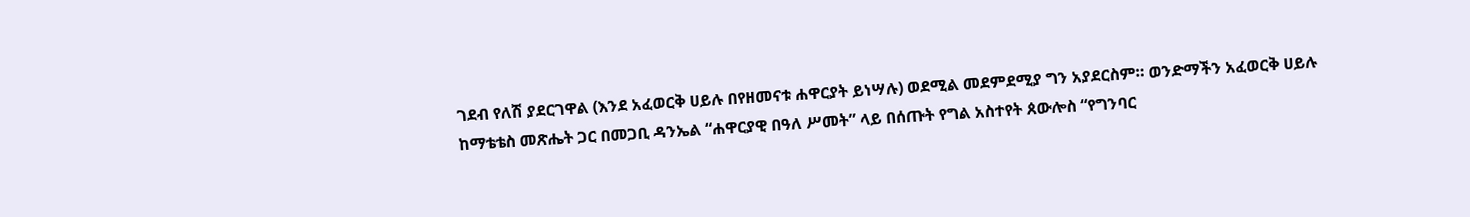ገደብ የለሽ ያደርገዋል (እንደ አፈወርቅ ሀይሉ በየዘመናቱ ሐዋርያት ይነሣሉ) ወደሚል መደምደሚያ ግን አያደርስም። ወንድማችን አፈወርቅ ሀይሉ ከማቴቴስ መጽሔት ጋር በመጋቢ ዳንኤል “ሐዋርያዊ በዓለ ሥመት” ላይ በሰጡት የግል አስተየት ጰውሎስ “የግንባር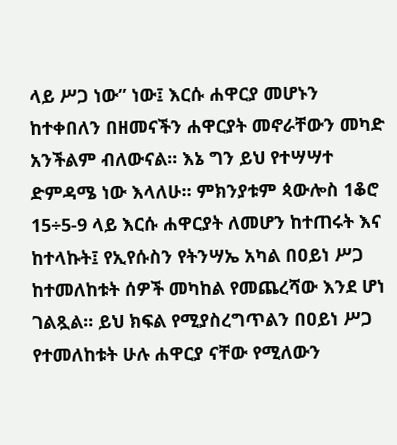ላይ ሥጋ ነው” ነው፤ እርሱ ሐዋርያ መሆኑን ከተቀበለን በዘመናችን ሐዋርያት መኖራቸውን መካድ አንችልም ብለውናል። እኔ ግን ይህ የተሣሣተ ድምዳሜ ነው እላለሁ። ምክንያቱም ጳውሎስ 1ቆሮ 15÷5-9 ላይ እርሱ ሐዋርያት ለመሆን ከተጠሩት እና ከተላኩት፤ የኢየሱስን የትንሣኤ አካል በዐይነ ሥጋ ከተመለከቱት ሰዎች መካከል የመጨረሻው እንደ ሆነ ገልጿል። ይህ ክፍል የሚያስረግጥልን በዐይነ ሥጋ የተመለከቱት ሁሉ ሐዋርያ ናቸው የሚለውን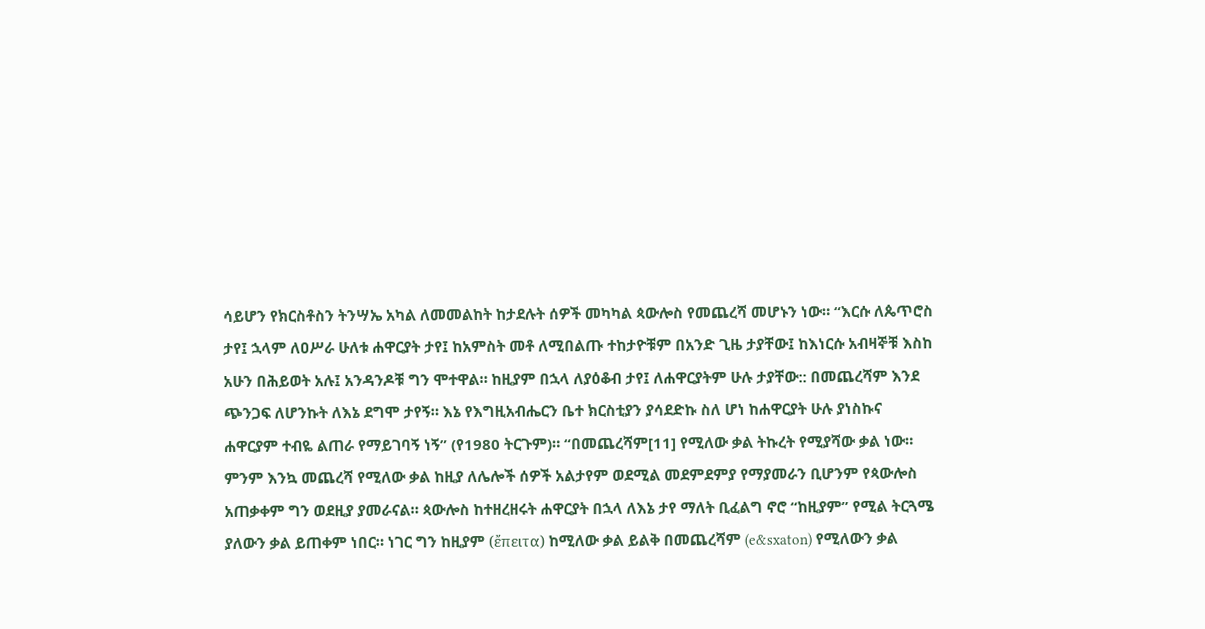ሳይሆን የክርስቶስን ትንሣኤ አካል ለመመልከት ከታደሉት ሰዎች መካካል ጳውሎስ የመጨረሻ መሆኑን ነው። “እርሱ ለጴጥሮስ ታየ፤ ኋላም ለዐሥራ ሁለቱ ሐዋርያት ታየ፤ ከአምስት መቶ ለሚበልጡ ተከታዮቹም በአንድ ጊዜ ታያቸው፤ ከእነርሱ አብዛኞቹ እስከ አሁን በሕይወት አሉ፤ አንዳንዶቹ ግን ሞተዋል። ከዚያም በኋላ ለያዕቆብ ታየ፤ ለሐዋርያትም ሁሉ ታያቸው:: በመጨረሻም እንደ ጭንጋፍ ለሆንኩት ለእኔ ደግሞ ታየኝ። እኔ የእግዚአብሔርን ቤተ ክርስቲያን ያሳደድኩ ስለ ሆነ ከሐዋርያት ሁሉ ያነስኩና ሐዋርያም ተብዬ ልጠራ የማይገባኝ ነኝ” (የ1980 ትርጉም)። “በመጨረሻም[11] የሚለው ቃል ትኩረት የሚያሻው ቃል ነው። ምንም እንኳ መጨረሻ የሚለው ቃል ከዚያ ለሌሎች ሰዎች አልታየም ወደሚል መደምደምያ የማያመራን ቢሆንም የጳውሎስ አጠቃቀም ግን ወደዚያ ያመራናል። ጳውሎስ ከተዘረዘሩት ሐዋርያት በኋላ ለእኔ ታየ ማለት ቢፈልግ ኖሮ “ከዚያም” የሚል ትርጓሜ ያለውን ቃል ይጠቀም ነበር። ነገር ግን ከዚያም (ἔπειτα) ከሚለው ቃል ይልቅ በመጨረሻም (e&sxaton) የሚለውን ቃል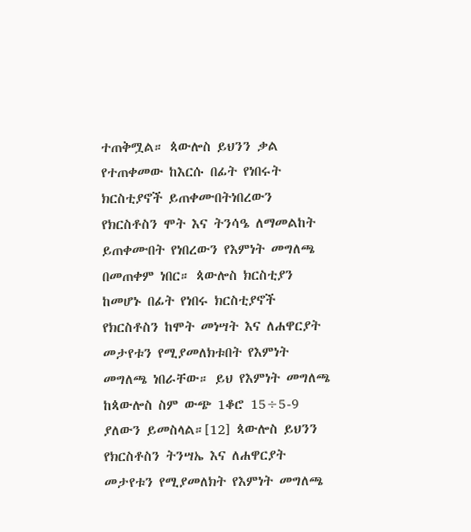ተጠቅሟል። ጳውሎስ ይህንን ቃል የተጠቀመው ከእርሱ በፊት የነበሩት ክርስቲያኖች ይጠቀሙበትነበረውን የክርስቶስን ሞት እና ትንሳዔ ለማመልከት ይጠቀሙበት የነበረውን የእምነት መግለጫ በመጠቀም ነበር። ጳውሎስ ክርስቲያን ከመሆኑ በፊት የነበሩ ክርስቲያኖች የክርስቶስን ከሞት መነሣት እና ለሐዋርያት መታየቱን የሚያመለክቱበት የእምነት መግለጫ ነበራቸው። ይህ የእምነት መግለጫ ከጳውሎስ ስም ውጭ 1ቆሮ 15÷5-9 ያለውን ይመስላል።[12] ጳውሎስ ይህንን የክርስቶስን ትንሣኤ እና ለሐዋርያት መታየቱን የሚያመለክት የእምነት መግለጫ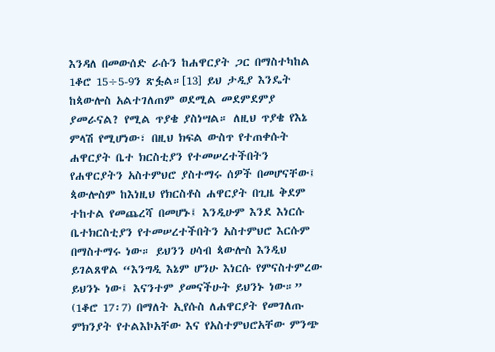እንዳለ በመውሰድ ራሱን ከሐዋርያት ጋር በማስተካከል 1ቆሮ 15÷5-9ን ጽፏል።[13] ይህ ታዲያ እንዴት ከጳውሎስ አልተገለጠም ወደሚል መደምደምያ ያመራናል? የሚል ጥያቄ ያስነሣል። ለዚህ ጥያቄ የእኔ ምላሽ የሚሆነው፣ በዚህ ክፍል ውስጥ የተጠቀሱት ሐዋርያት ቤተ ክርስቲያን የተመሠረተችበትን የሐዋርያትን አስተምህሮ ያስተማሩ ሰዎች በመሆናቸው፤ ጳውሎስም ከእነዚህ የክርስቶስ ሐዋርያት በጊዜ ቅደም ተከተል የመጨረሻ በመሆኑ፤ እንዲሁም እንደ እነርሱ ቤተክርስቲያን የተመሠረተችበትን አስተምህሮ እርሱም በማስተማሩ ነው። ይህንን ሀሳብ ጳውሎስ እንዲህ ይገልጸዋል “እንግዲ እኔም ሆንሁ እነርሱ የምናስተምረው ይህንኑ ነው፤ እናንተም ያመናችሁት ይህንኑ ነው።” (1ቆሮ 17፡7) በማለት ኢየሱስ ለሐዋርያት የመገለጡ ምክንያት የተልእኮአቸው እና የአስተምህሮአቸው ምንጭ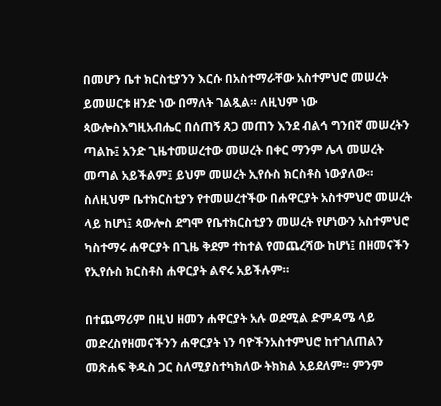በመሆን ቤተ ክርስቲያንን እርሱ በአስተማራቸው አስተምህሮ መሠረት ይመሠርቱ ዘንድ ነው በማለት ገልጿል። ለዚህም ነው ጳውሎስእግዚአብሔር በሰጠኝ ጸጋ መጠን እንደ ብልኅ ግንበኛ መሠረትን ጣልኩ፤ አንድ ጊዜተመሠረተው መሠረት በቀር ማንም ሌላ መሠረት መጣል አይችልም፤ ይህም መሠረት ኢየሱስ ክርስቶስ ነውያለው። ስለዚህም ቤተክርስቲያን የተመሠረተችው በሐዋርያት አስተምህሮ መሠረት ላይ ከሆነ፤ ጳውሎስ ደግሞ የቤተክርስቲያን መሠረት የሆነውን አስተምህሮ ካስተማሩ ሐዋርያት በጊዜ ቅደም ተከተል የመጨረሻው ከሆነ፤ በዘመናችን የኢየሱስ ክርስቶስ ሐዋርያት ልኖሩ አይችሉም።

በተጨማሪም በዚህ ዘመን ሐዋርያት አሉ ወደሚል ድምዳሜ ላይ መድረስየዘመናችንን ሐዋርያት ነን ባዮችንአስተምህሮ ከተገለጠልን መጽሐፍ ቅዱስ ጋር ስለሚያስተካክለው ትክክል አይደለም። ምንም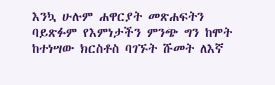እንኳ ሁሉም ሐዋርያት መጽሐፍትን ባይጽፉም የእምነታችን ምንጭ ግን ከሞት ከተነሣው ክርስቶስ ባገኙት ሹመት ለእኛ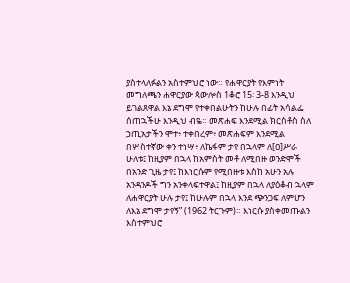ያስተላለፉልን አስተምህሮ ነው። የሐዋርያት የእምነት መግለጫን ሐዋርያው ጳውሎስ 1ቆሮ 15፡ 3-8 እንዲህ ይገልጸዋል እኔ ደግሞ የተቀበልሁትን ከሁሉ በፊት አሳልፌ ሰጠኋችሁ እንዲህ ብዬ። መጽሐፍ እንደሚል ክርስቶስ ስለ ኃጢአታችን ሞተ፥ ተቀበረም፥ መጽሐፍም እንደሚል በሦስተኛው ቀን ተነሣ፥ ለኬፋም ታየ በኋላም ለ[ዐ]ሥራ ሁለቱ፤ ከዚያም በኋላ ከአምስት መቶ ለሚበዙ ወንድሞች በአንድ ጊዜ ታየ፤ ከእነርሱም የሚበዙቱ እስከ አሁን አሉ አንዳንዶች ግን አንቀላፍተዋል፤ ከዚያም በኋላ ለያዕቆብ ኋላም ለሐዋርያት ሁሉ ታየ፤ ከሁሉም በኋላ እንደ ጭንጋፍ ለምሆን ለእኔ ደግሞ ታየኝ” (1962 ትርጉም)። እነርሱ ያስቀመጡልን እስተምህሮ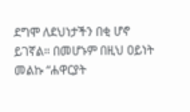ደግሞ ለደህነታችን በቂ ሆኖ ይገኛል። በመሆኑም በዚህ ዐይነት መልኩ “ሐዋርያት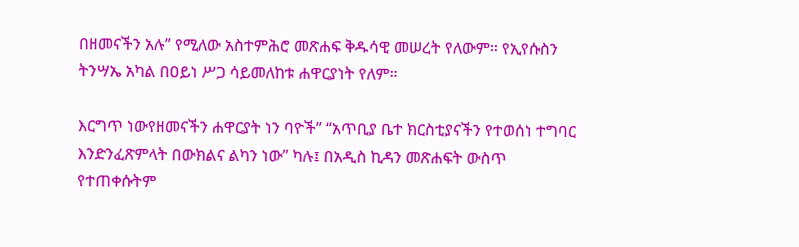በዘመናችን አሉ” የሚለው አስተምሕሮ መጽሐፍ ቅዱሳዊ መሠረት የለውም። የኢየሱስን ትንሣኤ አካል በዐይነ ሥጋ ሳይመለከቱ ሐዋርያነት የለም።

እርግጥ ነውየዘመናችን ሐዋርያት ነን ባዮች” “አጥቢያ ቤተ ክርስቲያናችን የተወሰነ ተግባር እንድንፈጽምላት በውክልና ልካን ነው” ካሉ፤ በአዲስ ኪዳን መጽሐፍት ውስጥ የተጠቀሱትም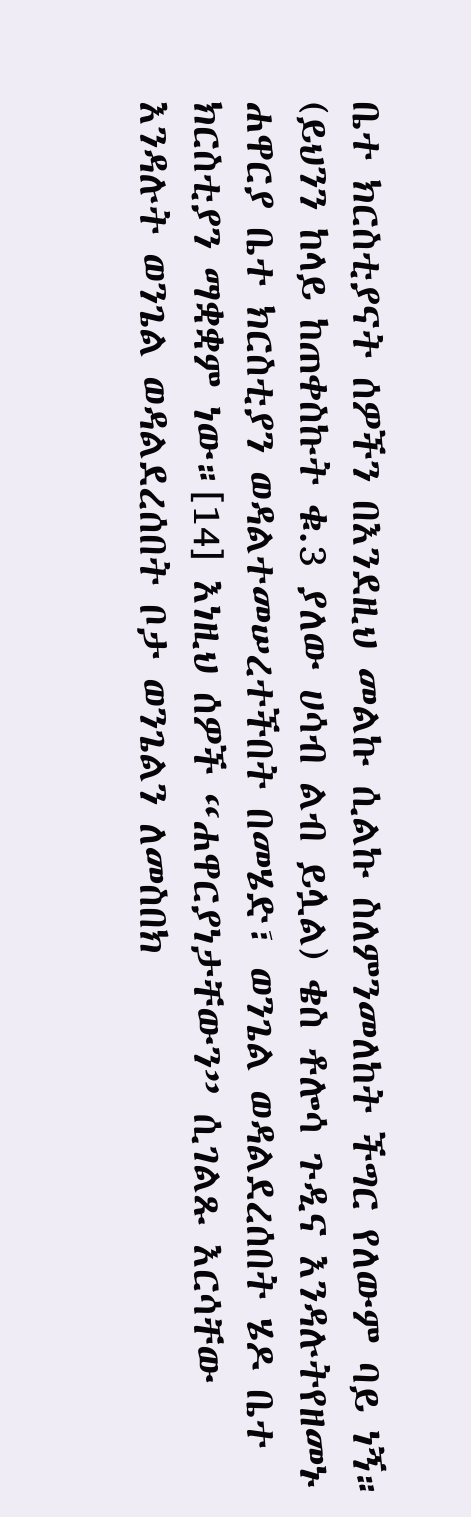ቤተ ክርስቲያናት ሰዎችን በእንደዚህ መልኩ ሲልኩ ስለምንመለከት ችግር የለውም ባይ ነኝ። (ይህንን ከላይ ከጠቀስኩት ቁ.3 ያለው ሀሳብ ልብ ይሏል) ቄስ ቶሎሳ ጉዲና እንዳሉትየዘመኑ ሐዋርያ ቤተ ክርስቲያን ወዳልተመሠረተችበት በመሄድ፣ ወንጌል ወዳልደረሰበት ሄዶ ቤተ ክርስቲያን ማቋቋም ነው።[14] እነዚህ ሰዎች “ሐዋርያነታቸውን” ሲገልጹ እርሳቸው እንዳሉት ወንጌል ወዳልደረሰበት ቦታ ወንጌልን ለመስበክ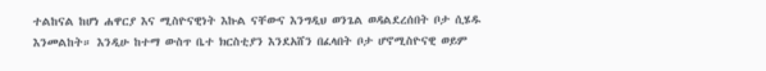ተልከናል ከሆነ ሐዋርያ እና ሚስዮናዊነት እኩል ናቸውና እንግዲህ ወንጌል ወዳልደረሰበት ቦታ ሲሄዱ እንመልከት። እንዲሁ ከተማ ውስጥ ቤተ ክርስቲያን እንደአሸን በፈላበት ቦታ ሆኖሚስዮናዊ ወይም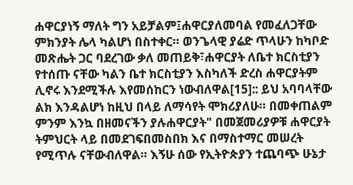ሐዋርያነኝ ማለት ግን አይቻልም፤ሐዋርያለመባል የመፈለጋቸው ምክንያት ሌላ ካልሆነ በስተቀር። ወንጌላዊ ያሬድ ጥላሁን ከካቦድ መጽሔት ጋር ባደረገው ቃለ መጠይቅ፣ሐዋርያት ለቤተ ክርስቲያን የተሰጡ ናቸው ካልን ቤተ ክርስቲያን እስካለች ድረስ ሐዋርያትም ሊኖሩ እንደሚችሉ እየመሰከርን ነውብለዋል[15]:: ይህ አባባላቸው ልክ እንዳልሆነ ከዚህ በላይ ለማሳየት ሞክሪያለሁ። በመቀጠልም ምንም እንኳ በዘመናችን ያሉሐዋርያት" በመጀመሪያዎቹ ሐዋርያት ትምህርት ላይ በመደገፍበመስበክ እና በማስተማር መሠረት የሚጥሉ ናቸውብለዋል። እኝሁ ሰው የኢትዮጵያን ተጨባጭ ሁኔታ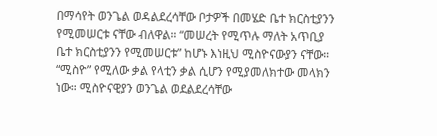በማሳየት ወንጌል ወዳልደረሳቸው ቦታዎች በመሄድ ቤተ ክርስቲያንን የሚመሠርቱ ናቸው ብለዋል። “መሠረት የሚጥሉ ማለት አጥቢያ ቤተ ክርስቲያንን የሚመሠርቱ” ከሆኑ እነዚህ ሚስዮናውያን ናቸው። “ሚስዮ” የሚለው ቃል የላቲን ቃል ሲሆን የሚያመለክተው መላክን ነው። ሚስዮናዊያን ወንጌል ወደልደረሳቸው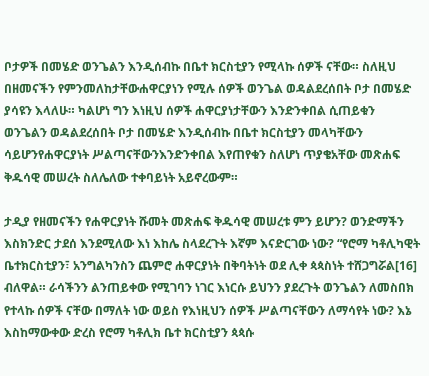ቦታዎች በመሄድ ወንጌልን እንዲሰብኩ በቤተ ክርስቲያን የሚላኩ ሰዎች ናቸው። ስለዚህ በዘመናችን የምንመለከታቸውሐዋርያነን የሚሉ ሰዎች ወንጌል ወዳልደረሰበት ቦታ በመሄድ ያሳዩን እላለሁ። ካልሆነ ግን እነዚህ ሰዎች ሐዋርያነታቸውን እንድንቀበል ሲጠይቁን ወንጌልን ወዳልደረሰበት ቦታ በመሄድ እንዲሰብኩ በቤተ ክርስቲያን መላካቸውን ሳይሆንየሐዋርያነት ሥልጣናቸውንእንድንቀበል እየጠየቁን ስለሆነ ጥያቄአቸው መጽሐፍ ቅዱሳዊ መሠረት ስለሌለው ተቀባይነት አይኖረውም።

ታዲያ የዘመናችን የሐዋርያነት ሹመት መጽሐፍ ቅዱሳዊ መሠረቱ ምን ይሆን? ወንድማችን እስክንድር ታደሰ እንደሚለው እነ እከሌ ስላደረጉት እኛም እናድርገው ነው? “የሮማ ካቶሊካዊት ቤተክርስቲያን፣ አንግልካንስን ጨምሮ ሐዋርያነት በቅባትነት ወደ ሊቀ ጳጳስነት ተሸጋግሯል[16] ብለዋል። ራሳችንን ልንጠይቀው የሚገባን ነገር እነርሱ ይህንን ያደረጉት ወንጌልን ለመስበክ የተላኩ ሰዎች ናቸው በማለት ነው ወይስ የእነዚህን ሰዎች ሥልጣናቸውን ለማሳየት ነው? እኔ እስከማውቀው ድረስ የሮማ ካቶሊክ ቤተ ክርስቲያን ጳጳሱ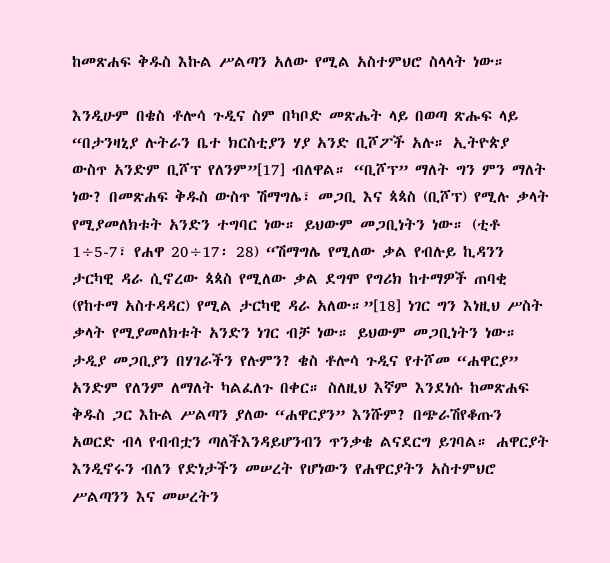ከመጽሐፍ ቅዱስ እኩል ሥልጣን አለው የሚል አስተምህሮ ስላላት ነው።

እንዲሁም በቄስ ቶሎሳ ጉዲና ስም በካቦድ መጽሔት ላይ በወጣ ጽሑፍ ላይ “በታንዛኒያ ሉትራን ቤተ ክርስቲያን ሃያ አንድ ቢሾፖች አሉ። ኢትዮጵያ ውስጥ አንድም ቢሾፕ የለንም”[17] ብለዋል። “ቢሾፕ” ማለት ግን ምን ማለት ነው? በመጽሐፍ ቅዱስ ውስጥ ሽማግሌ፣ መጋቢ እና ጳጳስ (ቢሾፕ) የሚሉ ቃላት የሚያመለክቱት አንድን ተግባር ነው። ይህውም መጋቢነትን ነው። (ቲቶ 1÷5-7፣ የሐዋ 20÷17፡ 28) “ሽማግሌ የሚለው ቃል የብሉይ ኪዳንን ታርካዊ ዳራ ሲኖረው ጳጳስ የሚለው ቃል ደግሞ የግሪክ ከተማዎች ጠባቂ (የከተማ አስተዳዳር) የሚል ታርካዊ ዳራ አለው።”[18] ነገር ግን እነዚህ ሥስት ቃላት የሚያመለክቱት አንድን ነገር ብቻ ነው። ይህውም መጋቢነትን ነው። ታዲያ መጋቢያን በሃገራችን የሉምን? ቄስ ቶሎሳ ጉዲና የተሾመ “ሐዋርያ” አንድም የለንም ለማለት ካልፈለጉ በቀር። ስለዚህ እኛም እንደነሱ ከመጽሐፍ ቅዱስ ጋር እኩል ሥልጣን ያለው “ሐዋርያን” እንሹም? በጭራሽየቆጡን አወርድ ብላ የብብቷን ጣለችእንዳይሆንብን ጥንቃቄ ልናደርግ ይገባል። ሐዋርያት እንዲኖሩን ብለን የድነታችን መሠረት የሆነውን የሐዋርያትን አስተምህሮ ሥልጣንን እና መሠረትን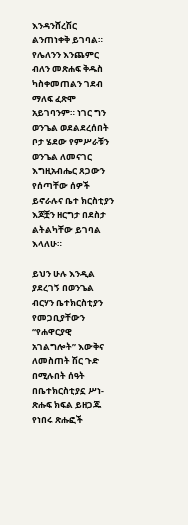እንዳንሸረሽር ልንጠነቀቅ ይገባል። የሌለንን እንጨምር ብለን መጽሐፍ ቅዱስ ካስቀመጠልን ገደብ ማለፍ ፈጽሞ አይገባንም። ነገር ግን ወንጌል ወደልደረሰበት ቦታ ሄደው የምሥራቹን ወንጌል ለመናገር እግዚአብሔር ጸጋውን የሰጣቸው ሰዎች ይኖራሉና ቤተ ክርስቲያን እጆቿን ዘርግታ በደስታ ልትልካቸው ይገባል እላለሁ።

ይህን ሁሉ እንዲል ያደረገኝ በወንጌል ብርሃን ቤተክርስቲያን የመጋቢያቸውን “የሐዋርያዊ አገልግሎት” እውቅና ለመስጠት ሽር ጉድ በሚሉበት ሰዓት በቤተክርስቲያኗ ሥነ-ጽሑፍ ክፍል ይዘጋጁ የነበሩ ጽሑፎች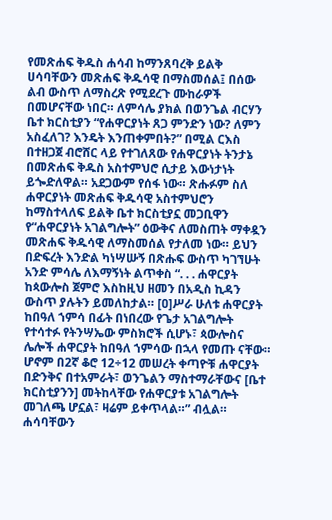የመጽሐፍ ቅዱስ ሐሳብ ከማንጸባረቅ ይልቅ ሀሳባቸውን መጽሐፍ ቅዱሳዊ በማስመሰል፤ በሰው ልብ ውስጥ ለማስረጽ የሚደረጉ ሙከራዎች በመሆናቸው ነበር። ለምሳሌ ያክል በወንጌል ብርሃን ቤተ ክርስቲያን “የሐዋርያነት ጸጋ ምንድን ነው? ለምን አስፈለገ? እንዴት እንጠቀምበት?” በሚል ርእስ በተዘጋጀ ብሮሸር ላይ የተገለጸው የሐዋርያነት ትንታኔ በመጽሐፍ ቅዱስ አስተምህሮ ሲታይ እውነታነት ይጐድለዋል። አደጋውም የሰፋ ነው። ጽሑፉም ስለ ሐዋርያነት መጽሐፍ ቅዱሳዊ አስተምህሮን ከማስተላለፍ ይልቅ ቤተ ክርስቲያኗ መጋቢዋን የ“ሐዋርያነት አገልግሎት” ዕውቅና ለመስጠት ማቀዷን መጽሐፍ ቅዱሳዊ ለማስመሰል የታለመ ነው። ይህን በድፍረት እንድል ካነሣሡኝ በጽሑፍ ውስጥ ካገኘሁት አንድ ምሳሌ ለእማኝነት ልጥቀስ “. . . ሐዋርያት ከጳውሎስ ጀምሮ እስከዚህ ዘመን በአዲስ ኪዳን ውስጥ ያሉትን ይመለከታል። [ዐ]ሥራ ሁለቱ ሐዋርያት ከበዓለ ኀምሳ በፊት በነበረው የጌታ አገልግሎት የተሳተፉ የትንሣኤው ምስክሮች ሲሆኑ፣ ጳውሎስና ሌሎች ሐዋርያት ከበዓለ ኀምሳው በኋላ የመጡ ናቸው። ሆኖም በ2ኛ ቆሮ 12÷12 መሠረት ቀጣዮቹ ሐዋርያት በድንቅና በተአምራት፣ ወንጌልን ማስተማራቸውና [ቤተ ክርስቲያንን] መትከላቸው የሐዋርያቱ አገልግሎት መገለጫ ሆኗል፣ ዛሬም ይቀጥላል።” ብሏል። ሐሳባቸውን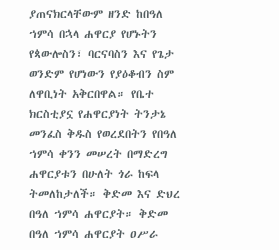ያጠናክርላቸውም ዘንድ ከበዓለ ኀምሳ በኋላ ሐዋርያ የሆኑትን የጳውሎስን፣ ባርናባስን እና የጌታ ወንድም የሆነውን የያዕቆብን ስም ለዋቢነት አቅርበዋል። የቤተ ክርስቲያኗ የሐዋርያነት ትንታኔ መንፈስ ቅዱስ የወረደበትን የበዓለ ኀምሳ ቀንን መሠረት በማድረግ ሐዋርያቱን በሁለት ጎራ ከፍላ ትመለከታለች። ቅድመ እና ድህረ በዓለ ኀምሳ ሐዋርያት። ቅድመ በዓለ ኀምሳ ሐዋርያት ዐሥራ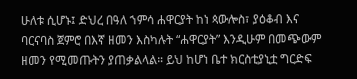ሁለቱ ሲሆኑ፤ ድህረ በዓለ ኀምሳ ሐዋርያት ከነ ጳውሎስ፣ ያዕቆብ እና ባርናባስ ጀምሮ በእኛ ዘመን እስካሉት “ሐዋርያት” እንዲሁም በመጭውም ዘመን የሚመጡትን ያጠቃልላል። ይህ ከሆነ ቤተ ክርስቲያኒቷ ግርድፍ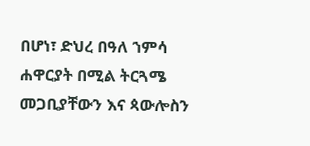በሆነ፣ ድህረ በዓለ ኀምሳ ሐዋርያት በሚል ትርጓሜ መጋቢያቸውን እና ጳውሎስን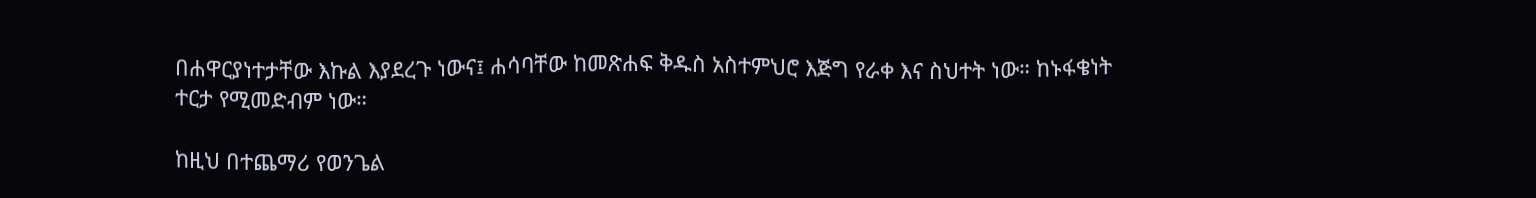በሐዋርያነተታቸው እኩል እያደረጉ ነውና፤ ሐሳባቸው ከመጽሐፍ ቅዱስ አስተምህሮ እጅግ የራቀ እና ስህተት ነው። ከኑፋቄነት ተርታ የሚመድብም ነው።

ከዚህ በተጨማሪ የወንጌል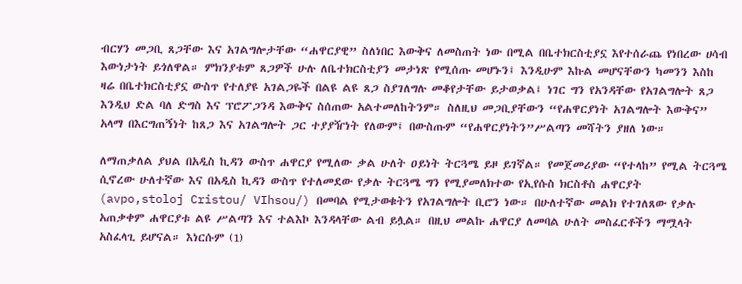ብርሃን መጋቢ ጸጋቸው እና አገልግሎታቸው “ሐዋርያዊ” ስለነበር እውቅና ለመስጠት ነው በሚል በቤተክርስቲያኗ እየተሰራጨ የነበረው ሀሳብ እውነታነት ይጎለዋል። ምክንያቱም ጸጋዎች ሁሉ ለቤተክርስቲያን መታነጽ የሚሰጡ መሆኑን፤ እንዲሁም እኩል መሆናቸውን ካመንን እስከ ዛሬ በቤተክርስቲያኗ ውስጥ የተለያዩ አገልጋዬች በልዩ ልዩ ጸጋ ስያገለግሉ መቆየታቸው ይታወቃል፤ ነገር ግን የአንዳቸው የአገልግሎት ጸጋ እንዲህ ድል ባለ ድግስ እና ፕሮፖጋንዳ እውቅና ስሰጠው አልተመለከትንም። ስለዚህ መጋቢያቸውን “የሐዋርያነት አገልግሎት እውቅና” አላማ በእርግጠኝነት ከጸጋ እና አገልግሎት ጋር ተያያዥነት የለውም፤ በውስጡም “የሐዋርያነትን”ሥልጣን መሻትን ያዘለ ነው።

ለማጠቃለል ያህል በአዲስ ኪዳን ውስጥ ሐዋርያ የሚለው ቃል ሁለት ዐይነት ትርጓሜ ይዞ ይገኛል። የመጀመሪያው “የተላከ” የሚል ትርጓሜ ሲኖረው ሁለተኛው እና በአዲስ ኪዳን ውስጥ የተለመደው የቃሉ ትርጓሜ ግን የሚያመለክተው የኢየሱስ ክርስቶስ ሐዋርያት (avpo,stoloj Cristou/ VIhsou/) በመባል የሚታወቁትን የአገልግሎት ቢሮን ነው። በሁለተኛው መልክ የተገለጸው የቃሉ አጠቃቀም ሐዋርያቱ ልዩ ሥልጣን እና ተልእኮ እንዳላቸው ልብ ይሏል። በዚህ መልኩ ሐዋርያ ለመባል ሁለት መስፈርቶችን ማሟላት አስፈላጊ ይሆናል። እነርሱም (1)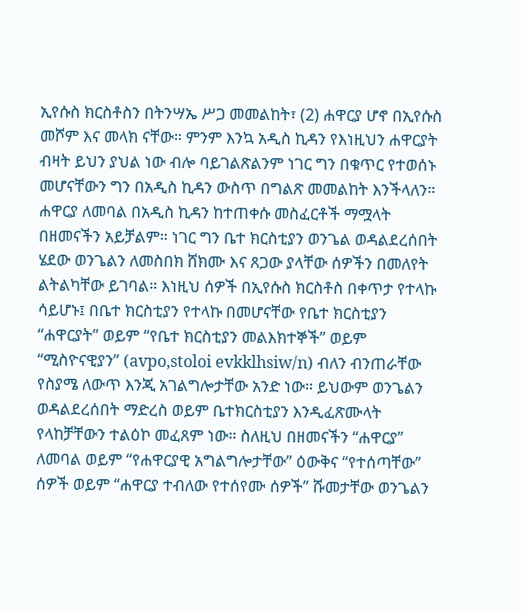ኢየሱስ ክርስቶስን በትንሣኤ ሥጋ መመልከት፣ (2) ሐዋርያ ሆኖ በኢየሱስ መሾም እና መላክ ናቸው። ምንም እንኳ አዲስ ኪዳን የእነዚህን ሐዋርያት ብዛት ይህን ያህል ነው ብሎ ባይገልጽልንም ነገር ግን በቁጥር የተወሰኑ መሆናቸውን ግን በአዲስ ኪዳን ውስጥ በግልጽ መመልከት እንችላለን። ሐዋርያ ለመባል በአዲስ ኪዳን ከተጠቀሱ መስፈርቶች ማሟላት በዘመናችን አይቻልም። ነገር ግን ቤተ ክርስቲያን ወንጌል ወዳልደረሰበት ሄደው ወንጌልን ለመስበክ ሸክሙ እና ጸጋው ያላቸው ሰዎችን በመለየት ልትልካቸው ይገባል። እነዚህ ሰዎች በኢየሱስ ክርስቶስ በቀጥታ የተላኩ ሳይሆኑ፤ በቤተ ክርስቲያን የተላኩ በመሆናቸው የቤተ ክርስቲያን “ሐዋርያት” ወይም “የቤተ ክርስቲያን መልእክተኞች” ወይም “ሚስዮናዊያን” (avpo,stoloi evkklhsiw/n) ብለን ብንጠራቸው የስያሜ ለውጥ እንጂ አገልግሎታቸው አንድ ነው። ይህውም ወንጌልን ወዳልደረሰበት ማድረስ ወይም ቤተክርስቲያን እንዲፈጽሙላት የላከቻቸውን ተልዕኮ መፈጸም ነው። ስለዚህ በዘመናችን “ሐዋርያ” ለመባል ወይም “የሐዋርያዊ አግልግሎታቸው” ዕውቅና “የተሰጣቸው” ሰዎች ወይም “ሐዋርያ ተብለው የተሰየሙ ሰዎች” ሹመታቸው ወንጌልን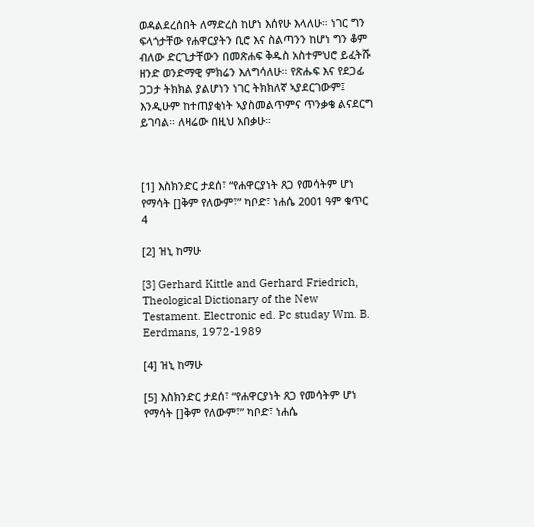ወዳልደረሰበት ለማድረስ ከሆነ እሰየሁ እላለሁ። ነገር ግን ፍላጎታቸው የሐዋርያትን ቢሮ እና ስልጣንን ከሆነ ግን ቆም ብለው ድርጊታቸውን በመጽሐፍ ቅዱስ አስተምህሮ ይፈትሹ ዘንድ ወንድማዊ ምክሬን እለግሳለሁ። የጽሑፍ እና የደጋፊ ጋጋታ ትክክል ያልሆነን ነገር ትክክለኛ ኣያደርገውም፤ እንዲሁም ከተጠያቂነት ኣያስመልጥምና ጥንቃቄ ልናደርግ ይገባል። ለዛሬው በዚህ አበቃሁ።



[1] እስክንድር ታደሰ፣ “የሐዋርያነት ጸጋ የመሳትም ሆነ የማሳት []ቅም የለውም፣” ካቦድ፣ ነሐሴ 2001 ዓም ቁጥር 4

[2] ዝኒ ከማሁ

[3] Gerhard Kittle and Gerhard Friedrich, Theological Dictionary of the New Testament. Electronic ed. Pc studay Wm. B. Eerdmans, 1972-1989

[4] ዝኒ ከማሁ

[5] እስክንድር ታደሰ፣ “የሐዋርያነት ጸጋ የመሳትም ሆነ የማሳት []ቅም የለውም፣” ካቦድ፣ ነሐሴ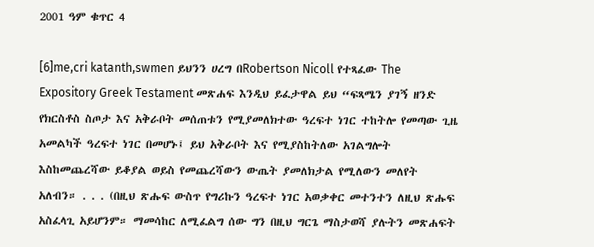2001 ዓም ቁጥር 4

[6]me,cri katanth,swmen ይህንን ሀረግ በRobertson Nicoll የተጻፈው The Expository Greek Testament መጽሐፍ እንዲህ ይፈታዋል ይህ “ፍጻሜን ያገኝ ዘንድ የክርስቶስ ስጦታ እና አቅራቦት መሰጠቱን የሚያመለክተው ዓረፍተ ነገር ተከትሎ የመጣው ጊዜ አመልካች ዓረፍተ ነገር በመሆኑ፤ ይህ አቅራቦት እና የሚያስከትለው አገልግሎት እስከመጨረሻው ይቆያል ወይስ የመጨረሻውን ውጤት ያመለክታል የሚለውን መለየት አለብን። . . . (በዚህ ጽሑፍ ውስጥ የግሪኩን ዓረፍተ ነገር አወቃቀር መተንተን ለዚህ ጽሑፍ አስፈላጊ አይሆንም። ማመሳከር ለሚፈልግ ሰው ግን በዚህ ግርጌ ማስታወሻ ያሉትን መጽሐፍት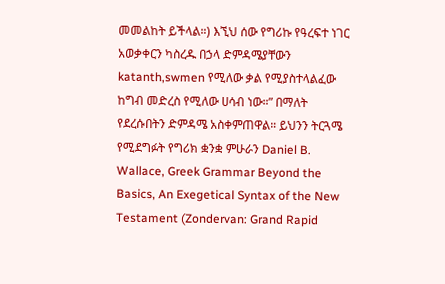መመልከት ይችላል።) እኚህ ሰው የግሪኩ የዓረፍተ ነገር አወቃቀርን ካስረዱ በኃላ ድምዳሜያቸውን katanth,swmen የሚለው ቃል የሚያስተላልፈው ከግብ መድረስ የሚለው ሀሳብ ነው።” በማለት የደረሱበትን ድምዳሜ አስቀምጠዋል። ይህንን ትርጓሜ የሚደግፉት የግሪክ ቋንቋ ምሁራን Daniel B. Wallace, Greek Grammar Beyond the Basics, An Exegetical Syntax of the New Testament (Zondervan: Grand Rapid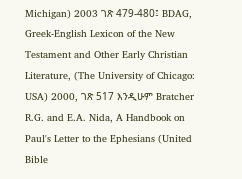Michigan) 2003 ገጽ 479-480፤ BDAG, Greek-English Lexicon of the New Testament and Other Early Christian Literature, (The University of Chicago: USA) 2000, ገጽ 517 እንዲሁም Bratcher R.G. and E.A. Nida, A Handbook on Paul's Letter to the Ephesians (United Bible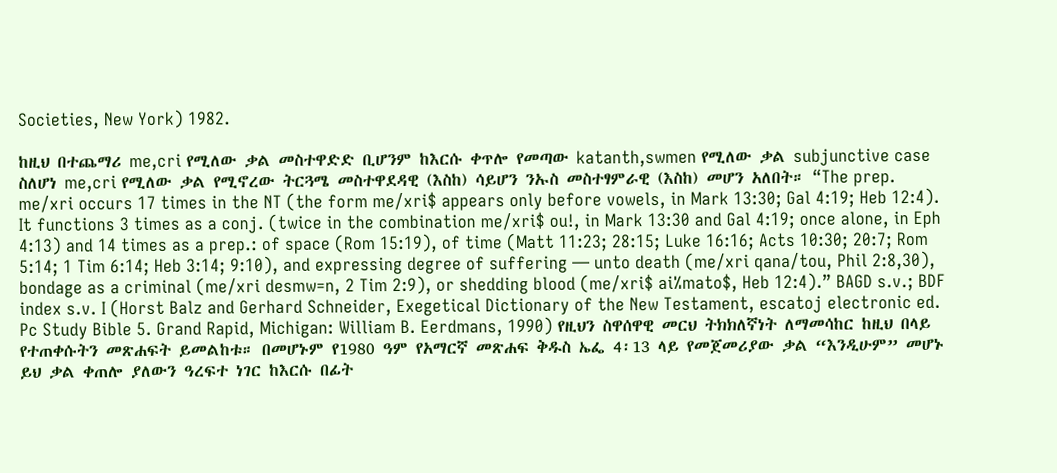Societies, New York) 1982.

ከዚህ በተጨማሪ me,cri የሚለው ቃል መስተዋድድ ቢሆንም ከእርሱ ቀጥሎ የመጣው katanth,swmen የሚለው ቃል subjunctive case ስለሆነ me,cri የሚለው ቃል የሚኖረው ትርጓሜ መስተዋደዳዊ (እስከ) ሳይሆን ንኡስ መስተፃምራዊ (እስከ) መሆን አለበት። “The prep. me/xri occurs 17 times in the NT (the form me/xri$ appears only before vowels, in Mark 13:30; Gal 4:19; Heb 12:4). It functions 3 times as a conj. (twice in the combination me/xri$ ou!, in Mark 13:30 and Gal 4:19; once alone, in Eph 4:13) and 14 times as a prep.: of space (Rom 15:19), of time (Matt 11:23; 28:15; Luke 16:16; Acts 10:30; 20:7; Rom 5:14; 1 Tim 6:14; Heb 3:14; 9:10), and expressing degree of suffering — unto death (me/xri qana/tou, Phil 2:8,30), bondage as a criminal (me/xri desmw=n, 2 Tim 2:9), or shedding blood (me/xri$ ai%mato$, Heb 12:4).” BAGD s.v.; BDF index s.v. I (Horst Balz and Gerhard Schneider, Exegetical Dictionary of the New Testament, escatoj electronic ed. Pc Study Bible 5. Grand Rapid, Michigan: William B. Eerdmans, 1990) የዚህን ስዋሰዋዊ መርህ ትክክለኛነት ለማመሳከር ከዚህ በላይ የተጠቀሱትን መጽሐፍት ይመልከቱ። በመሆኑም የ1980 ዓም የአማርኛ መጽሐፍ ቅዱስ ኤፌ 4፡13 ላይ የመጀመሪያው ቃል “እንዲሁም” መሆኑ ይህ ቃል ቀጠሎ ያለውን ዓረፍተ ነገር ከእርሱ በፊት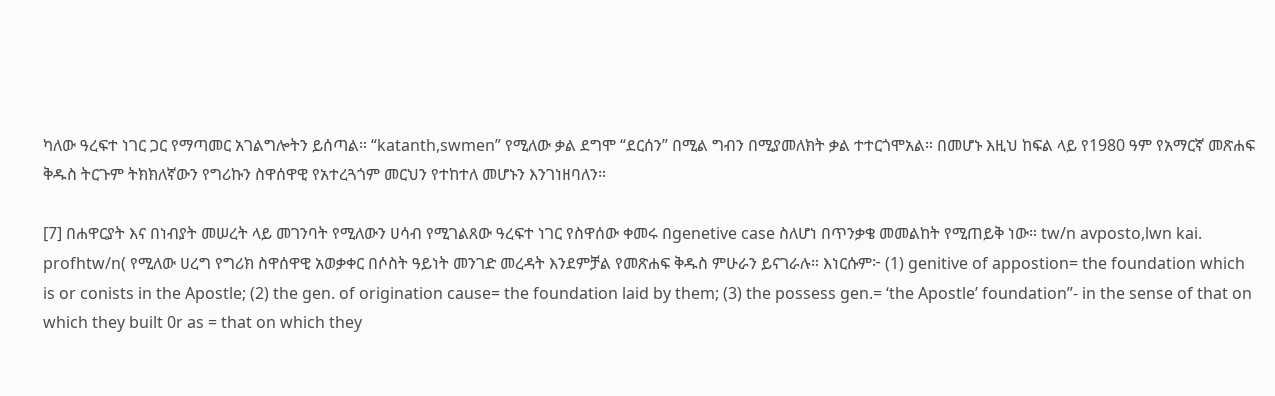ካለው ዓረፍተ ነገር ጋር የማጣመር አገልግሎትን ይሰጣል። “katanth,swmen” የሚለው ቃል ደግሞ “ደርሰን” በሚል ግብን በሚያመለክት ቃል ተተርጎሞአል። በመሆኑ እዚህ ከፍል ላይ የ1980 ዓም የአማርኛ መጽሐፍ ቅዱስ ትርጉም ትክክለኛውን የግሪኩን ስዋሰዋዊ የአተረጓጎም መርህን የተከተለ መሆኑን እንገነዘባለን።

[7] በሐዋርያት እና በነብያት መሠረት ላይ መገንባት የሚለውን ሀሳብ የሚገልጸው ዓረፍተ ነገር የስዋሰው ቀመሩ በgenetive case ስለሆነ በጥንቃቄ መመልከት የሚጠይቅ ነው። tw/n avposto,lwn kai. profhtw/n( የሚለው ሀረግ የግሪክ ስዋሰዋዊ አወቃቀር በሶስት ዓይነት መንገድ መረዳት እንደምቻል የመጽሐፍ ቅዱስ ምሁራን ይናገራሉ። እነርሱም፦ (1) genitive of appostion= the foundation which is or conists in the Apostle; (2) the gen. of origination cause= the foundation laid by them; (3) the possess gen.= ‘the Apostle’ foundation”- in the sense of that on which they built 0r as = that on which they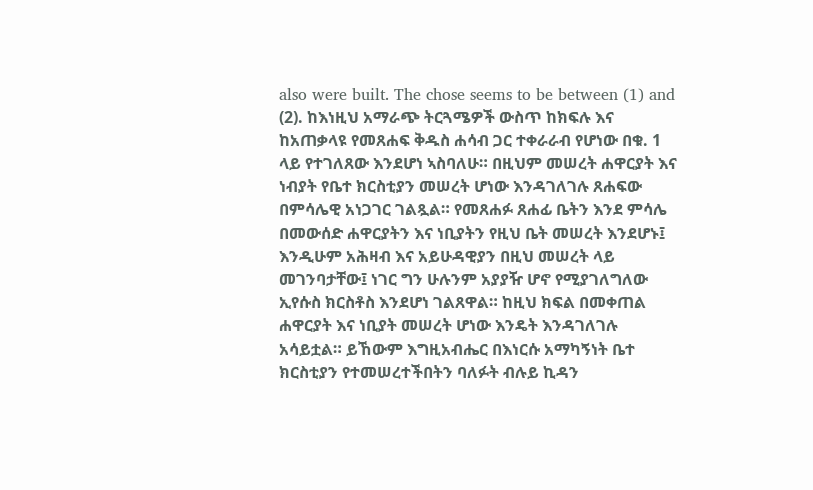also were built. The chose seems to be between (1) and (2). ከእነዚህ አማራጭ ትርጓሜዎች ውስጥ ከክፍሉ እና ከአጠቃላዩ የመጸሐፍ ቅዱስ ሐሳብ ጋር ተቀራራብ የሆነው በቁ. 1 ላይ የተገለጸው እንደሆነ ኣስባለሁ። በዚህም መሠረት ሐዋርያት እና ነብያት የቤተ ክርስቲያን መሠረት ሆነው እንዳገለገሉ ጸሐፍው በምሳሌዊ አነጋገር ገልጿል። የመጸሐፉ ጸሐፊ ቤትን እንደ ምሳሌ በመውሰድ ሐዋርያትን እና ነቢያትን የዚህ ቤት መሠረት እንደሆኑ፤ እንዲሁም አሕዛብ እና አይሁዳዊያን በዚህ መሠረት ላይ መገንባታቸው፤ ነገር ግን ሁሉንም አያያዥ ሆኖ የሚያገለግለው ኢየሱስ ክርስቶስ እንደሆነ ገልጸዋል። ከዚህ ክፍል በመቀጠል ሐዋርያት እና ነቢያት መሠረት ሆነው እንዴት እንዳገለገሉ አሳይቷል። ይኸውም እግዚአብሔር በእነርሱ አማካኝነት ቤተ ክርስቲያን የተመሠረተችበትን ባለፉት ብሉይ ኪዳን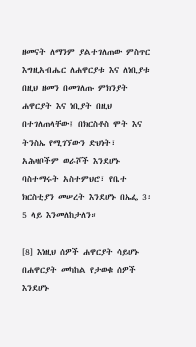ዘመናት ለማንም ያልተገለጠው ምስጥር እግዚአብሔር ለሐዋርያቱ እና ለነቢያቱ በዚህ ዘመን በመገለጡ ምክንያት ሐዋርያት እና ነቢያት በዚህ በተገለጠላቸው፤ በክርስቶስ ሞት እና ትንስኤ የሚገኘውን ድህነት፣ አሕዛቦችም ወራሾች እንደሆኑ ባስተማሩት አስተምህሮ፣ የቤተ ክርስቲያን መሠረት እንደሆኑ በኤፌ 3፡5 ላይ እንመለከታለን።

[8] እነዚህ ሰዎች ሐዋርያት ሳይሆኑ በሐዋርያት መካከል የታወቁ ሰዎች እንደሆኑ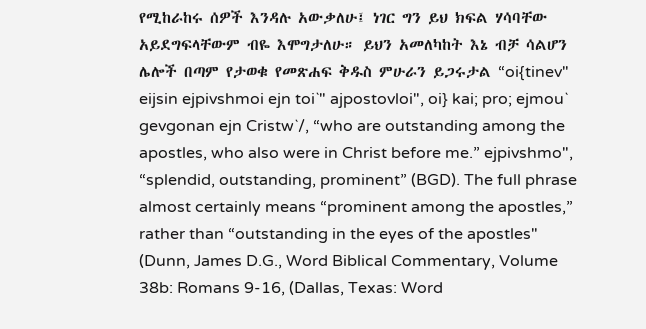የሚከራከሩ ሰዎች እንዳሉ አውቃለሁ፤ ነገር ግን ይህ ክፍል ሃሳባቸው አይደግፍላቸውም ብዬ እሞግታለሁ። ይህን አመለካከት እኔ ብቻ ሳልሆን ሌሎች በጣም የታወቁ የመጽሐፍ ቅዱስ ምሁራን ይጋሩታል “oi{tinev" eijsin ejpivshmoi ejn toi`" ajpostovloi", oi} kai; pro; ejmou` gevgonan ejn Cristw`/, “who are outstanding among the apostles, who also were in Christ before me.” ejpivshmo", “splendid, outstanding, prominent” (BGD). The full phrase almost certainly means “prominent among the apostles,” rather than “outstanding in the eyes of the apostles" (Dunn, James D.G., Word Biblical Commentary, Volume 38b: Romans 9-16, (Dallas, Texas: Word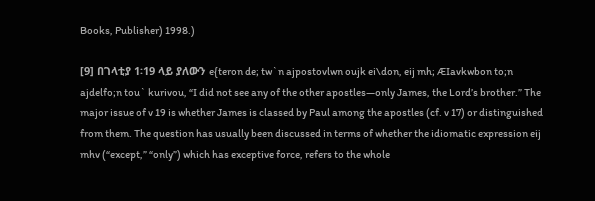Books, Publisher) 1998.)

[9] በገላቲያ 1፡19 ላይ ያለውን e{teron de; tw`n ajpostovlwn oujk ei\don, eij mh; ÆIavkwbon to;n ajdelfo;n tou` kurivou, “I did not see any of the other apostles—only James, the Lord’s brother.” The major issue of v 19 is whether James is classed by Paul among the apostles (cf. v 17) or distinguished from them. The question has usually been discussed in terms of whether the idiomatic expression eij mhv (“except,” “only”) which has exceptive force, refers to the whole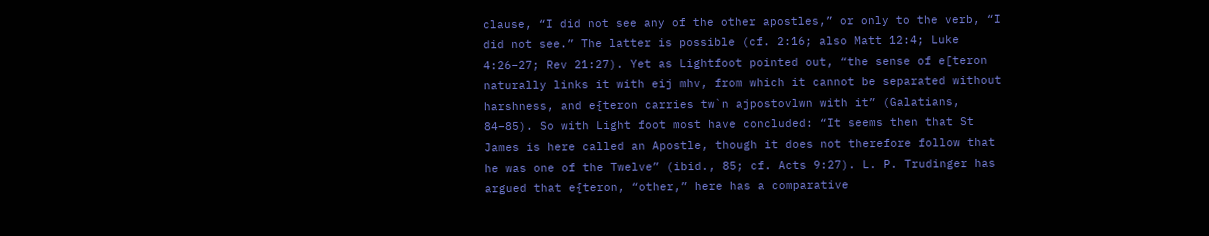clause, “I did not see any of the other apostles,” or only to the verb, “I did not see.” The latter is possible (cf. 2:16; also Matt 12:4; Luke 4:26–27; Rev 21:27). Yet as Lightfoot pointed out, “the sense of e[teron naturally links it with eij mhv, from which it cannot be separated without harshness, and e{teron carries tw`n ajpostovlwn with it” (Galatians, 84–85). So with Light foot most have concluded: “It seems then that St James is here called an Apostle, though it does not therefore follow that he was one of the Twelve” (ibid., 85; cf. Acts 9:27). L. P. Trudinger has argued that e{teron, “other,” here has a comparative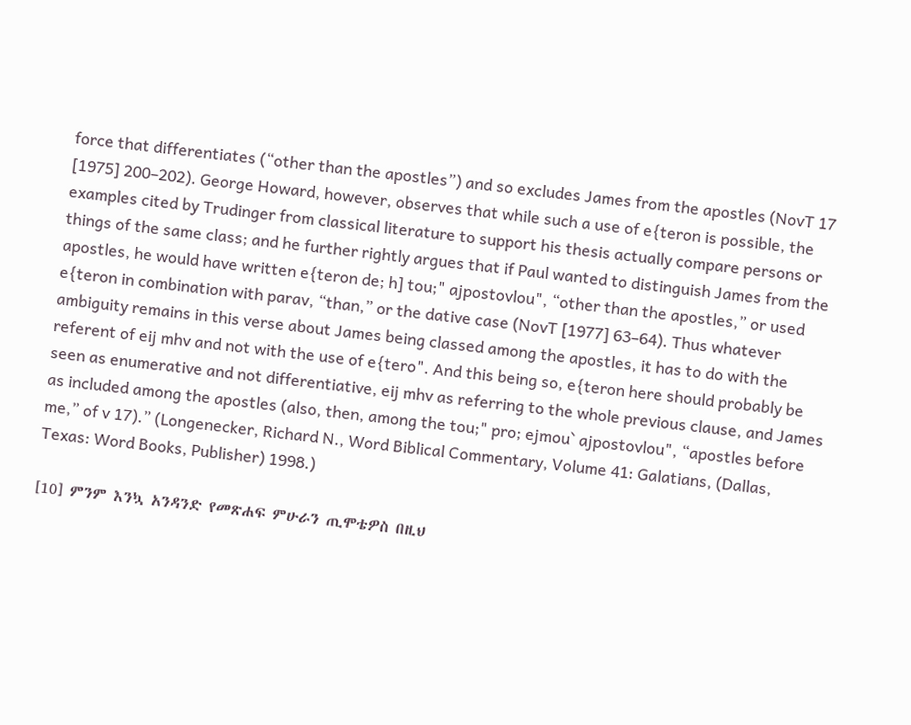force that differentiates (“other than the apostles”) and so excludes James from the apostles (NovT 17 [1975] 200–202). George Howard, however, observes that while such a use of e{teron is possible, the examples cited by Trudinger from classical literature to support his thesis actually compare persons or things of the same class; and he further rightly argues that if Paul wanted to distinguish James from the apostles, he would have written e{teron de; h] tou;" ajpostovlou", “other than the apostles,” or used e{teron in combination with parav, “than,” or the dative case (NovT [1977] 63–64). Thus whatever ambiguity remains in this verse about James being classed among the apostles, it has to do with the referent of eij mhv and not with the use of e{tero". And this being so, e{teron here should probably be seen as enumerative and not differentiative, eij mhv as referring to the whole previous clause, and James as included among the apostles (also, then, among the tou;" pro; ejmou` ajpostovlou", “apostles before me,” of v 17).” (Longenecker, Richard N., Word Biblical Commentary, Volume 41: Galatians, (Dallas, Texas: Word Books, Publisher) 1998.)

[10] ምንም እንኳ አንዳንድ የመጽሐፍ ምሁራን ጢሞቴዎስ በዚህ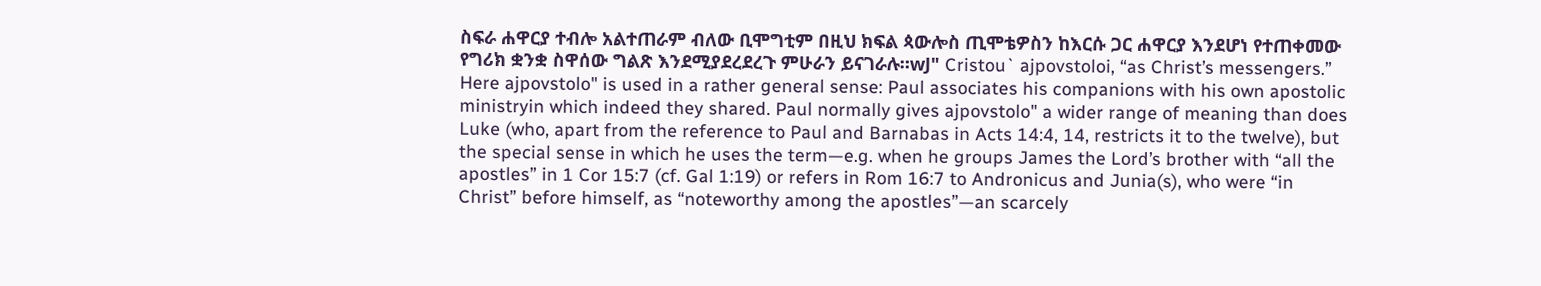ስፍራ ሐዋርያ ተብሎ አልተጠራም ብለው ቢሞግቲም በዚህ ክፍል ጳውሎስ ጢሞቴዎስን ከእርሱ ጋር ሐዋርያ እንደሆነ የተጠቀመው የግሪክ ቋንቋ ስዋሰው ግልጽ እንደሚያደረደረጉ ምሁራን ይናገራሉ።wJ" Cristou` ajpovstoloi, “as Christ’s messengers.” Here ajpovstolo" is used in a rather general sense: Paul associates his companions with his own apostolic ministryin which indeed they shared. Paul normally gives ajpovstolo" a wider range of meaning than does Luke (who, apart from the reference to Paul and Barnabas in Acts 14:4, 14, restricts it to the twelve), but the special sense in which he uses the term—e.g. when he groups James the Lord’s brother with “all the apostles” in 1 Cor 15:7 (cf. Gal 1:19) or refers in Rom 16:7 to Andronicus and Junia(s), who were “in Christ” before himself, as “noteworthy among the apostles”—an scarcely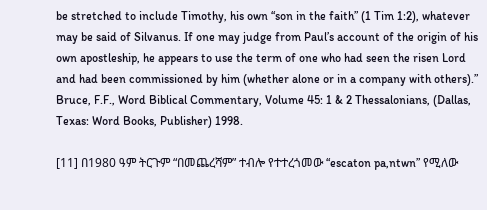be stretched to include Timothy, his own “son in the faith” (1 Tim 1:2), whatever may be said of Silvanus. If one may judge from Paul’s account of the origin of his own apostleship, he appears to use the term of one who had seen the risen Lord and had been commissioned by him (whether alone or in a company with others).” Bruce, F.F., Word Biblical Commentary, Volume 45: 1 & 2 Thessalonians, (Dallas, Texas: Word Books, Publisher) 1998.

[11] በ1980 ዓም ትርጉም “በመጨረሻም” ተብሎ የተተረጎመው “escaton pa,ntwn” የሚለው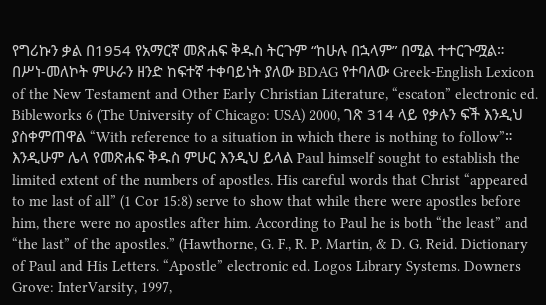የግሪኩን ቃል በ1954 የአማርኛ መጽሐፍ ቅዱስ ትርጉም “ከሁሉ በኋላም” በሚል ተተርጉሟል። በሥነ-መለኮት ምሁራን ዘንድ ከፍተኛ ተቀባይነት ያለው BDAG የተባለው Greek-English Lexicon of the New Testament and Other Early Christian Literature, “escaton” electronic ed. Bibleworks 6 (The University of Chicago: USA) 2000, ገጽ 314 ላይ የቃሉን ፍች እንዲህ ያስቀምጠዋል “With reference to a situation in which there is nothing to follow”። እንዲሁም ሌላ የመጽሐፍ ቅዱስ ምሁር እንዲህ ይላል Paul himself sought to establish the limited extent of the numbers of apostles. His careful words that Christ “appeared to me last of all” (1 Cor 15:8) serve to show that while there were apostles before him, there were no apostles after him. According to Paul he is both “the least” and “the last” of the apostles.” (Hawthorne, G. F., R. P. Martin, & D. G. Reid. Dictionary of Paul and His Letters. “Apostle” electronic ed. Logos Library Systems. Downers Grove: InterVarsity, 1997,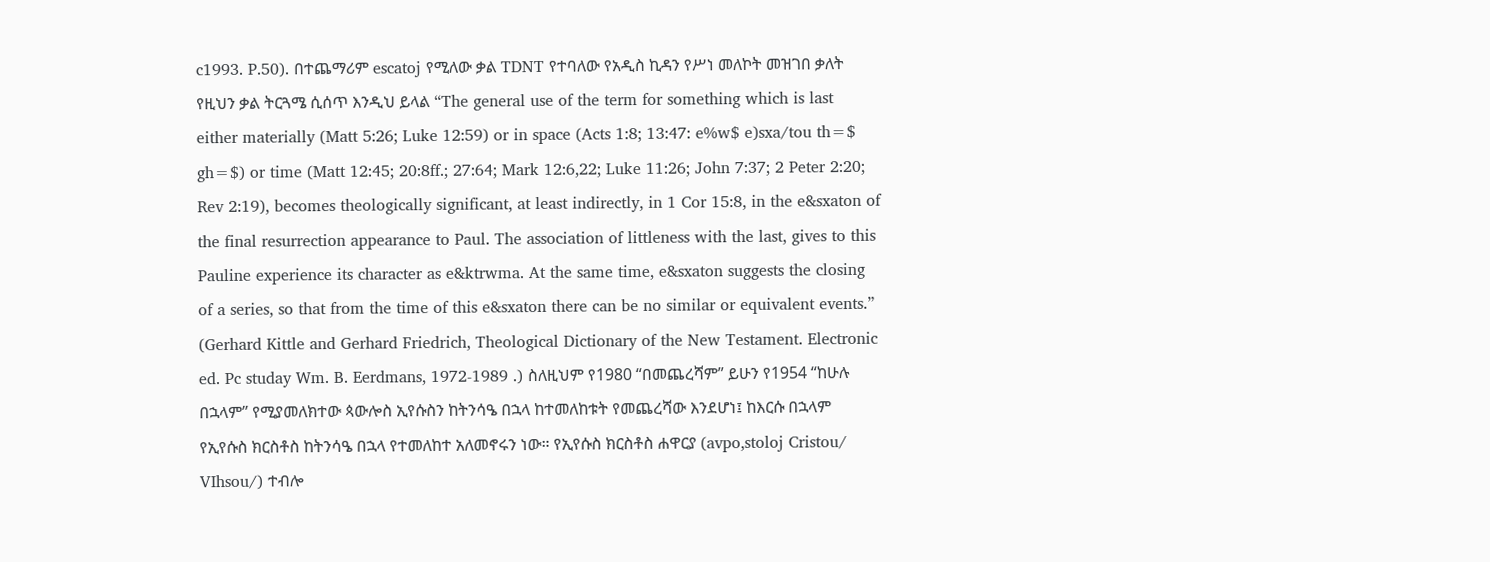c1993. P.50). በተጨማሪም escatoj የሚለው ቃል TDNT የተባለው የአዲስ ኪዳን የሥነ መለኮት መዝገበ ቃለት የዚህን ቃል ትርጓሜ ሲሰጥ እንዲህ ይላል “The general use of the term for something which is last either materially (Matt 5:26; Luke 12:59) or in space (Acts 1:8; 13:47: e%w$ e)sxa/tou th=$ gh=$) or time (Matt 12:45; 20:8ff.; 27:64; Mark 12:6,22; Luke 11:26; John 7:37; 2 Peter 2:20; Rev 2:19), becomes theologically significant, at least indirectly, in 1 Cor 15:8, in the e&sxaton of the final resurrection appearance to Paul. The association of littleness with the last, gives to this Pauline experience its character as e&ktrwma. At the same time, e&sxaton suggests the closing of a series, so that from the time of this e&sxaton there can be no similar or equivalent events.” (Gerhard Kittle and Gerhard Friedrich, Theological Dictionary of the New Testament. Electronic ed. Pc studay Wm. B. Eerdmans, 1972-1989 .) ስለዚህም የ1980 “በመጨረሻም” ይሁን የ1954 “ከሁሉ በኋላም” የሚያመለክተው ጳውሎስ ኢየሱስን ከትንሳዔ በኋላ ከተመለከቱት የመጨረሻው እንደሆነ፤ ከእርሱ በኋላም የኢየሱስ ክርስቶስ ከትንሳዔ በኋላ የተመለከተ አለመኖሩን ነው። የኢየሱስ ክርስቶስ ሐዋርያ (avpo,stoloj Cristou/ VIhsou/) ተብሎ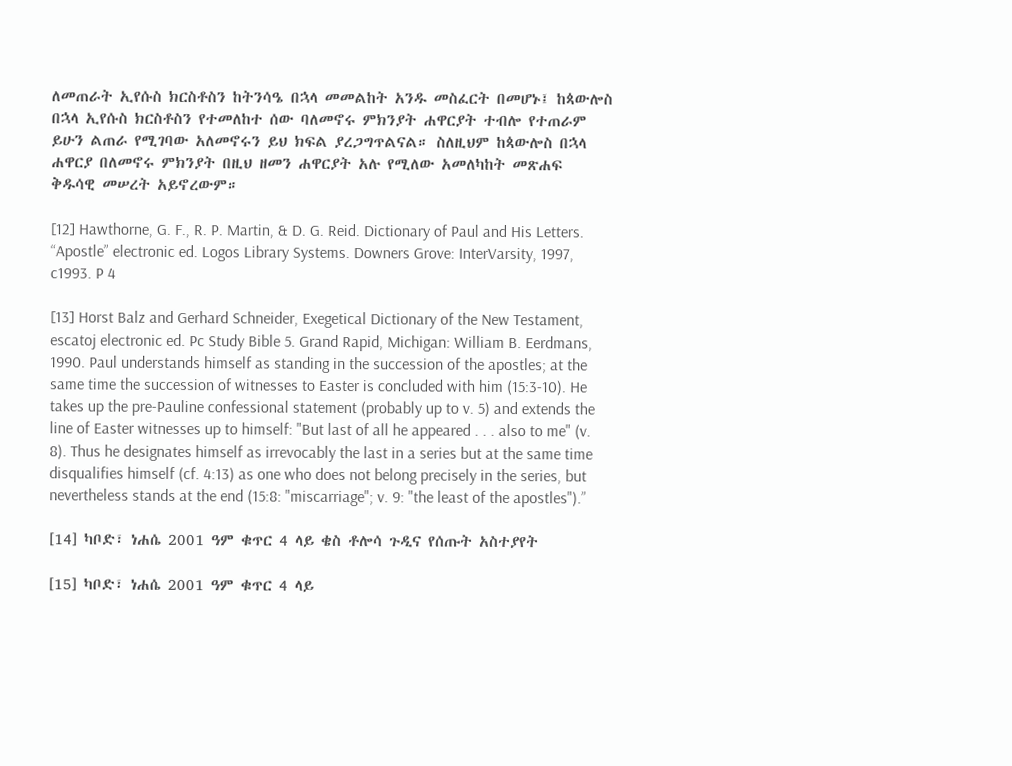ለመጠራት ኢየሱስ ክርስቶስን ከትንሳዔ በኋላ መመልከት አንዱ መስፈርት በመሆኑ፤ ከጳውሎስ በኋላ ኢየሱስ ክርስቶስን የተመለከተ ሰው ባለመኖሩ ምክንያት ሐዋርያት ተብሎ የተጠራም ይሁን ልጠራ የሚገባው አለመኖሩን ይህ ክፍል ያረጋግጥልናል። ስለዚህም ከጳውሎስ በኋላ ሐዋርያ በለመኖሩ ምክንያት በዚህ ዘመን ሐዋርያት አሉ የሚለው አመለካከት መጽሐፍ ቅዱሳዊ መሠረት አይኖረውም።

[12] Hawthorne, G. F., R. P. Martin, & D. G. Reid. Dictionary of Paul and His Letters. “Apostle” electronic ed. Logos Library Systems. Downers Grove: InterVarsity, 1997, c1993. P 4

[13] Horst Balz and Gerhard Schneider, Exegetical Dictionary of the New Testament, escatoj electronic ed. Pc Study Bible 5. Grand Rapid, Michigan: William B. Eerdmans, 1990. Paul understands himself as standing in the succession of the apostles; at the same time the succession of witnesses to Easter is concluded with him (15:3-10). He takes up the pre-Pauline confessional statement (probably up to v. 5) and extends the line of Easter witnesses up to himself: "But last of all he appeared . . . also to me" (v. 8). Thus he designates himself as irrevocably the last in a series but at the same time disqualifies himself (cf. 4:13) as one who does not belong precisely in the series, but nevertheless stands at the end (15:8: "miscarriage"; v. 9: "the least of the apostles").”

[14] ካቦድ፣ ነሐሴ 2001 ዓም ቁጥር 4 ላይ ቄስ ቶሎሳ ጉዲና የሰጡት አስተያየት

[15] ካቦድ፣ ነሐሴ 2001 ዓም ቁጥር 4 ላይ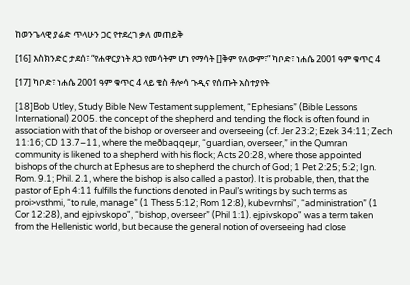ከወንጌላዊ ያሬድ ጥላሁን ጋር የተደረገ ቃለ መጠይቅ

[16] እስክንድር ታደሰ፣ “የሐዋርያነት ጸጋ የመሳትም ሆነ የማሳት []ቅም የለውም፣” ካቦድ፣ ነሐሴ 2001 ዓም ቁጥር 4

[17] ካቦድ፣ ነሐሴ 2001 ዓም ቁጥር 4 ላይ ቄስ ቶሎሳ ጉዲና የሰጡት አስተያየት

[18]Bob Utley, Study Bible New Testament supplement, “Ephesians” (Bible Lessons International) 2005. the concept of the shepherd and tending the flock is often found in association with that of the bishop or overseer and overseeing (cf. Jer 23:2; Ezek 34:11; Zech 11:16; CD 13.7–11, where the meðbaqqeµr, “guardian, overseer,” in the Qumran community is likened to a shepherd with his flock; Acts 20:28, where those appointed bishops of the church at Ephesus are to shepherd the church of God; 1 Pet 2:25; 5:2; Ign. Rom. 9.1; Phil. 2.1, where the bishop is also called a pastor). It is probable, then, that the pastor of Eph 4:11 fulfills the functions denoted in Paul’s writings by such terms as proi>vsthmi, “to rule, manage” (1 Thess 5:12; Rom 12:8), kubevrnhsi", “administration” (1 Cor 12:28), and ejpivskopo", “bishop, overseer” (Phil 1:1). ejpivskopo" was a term taken from the Hellenistic world, but because the general notion of overseeing had close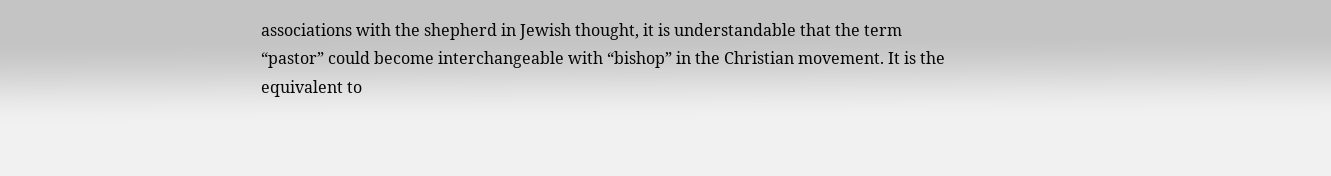associations with the shepherd in Jewish thought, it is understandable that the term “pastor” could become interchangeable with “bishop” in the Christian movement. It is the equivalent to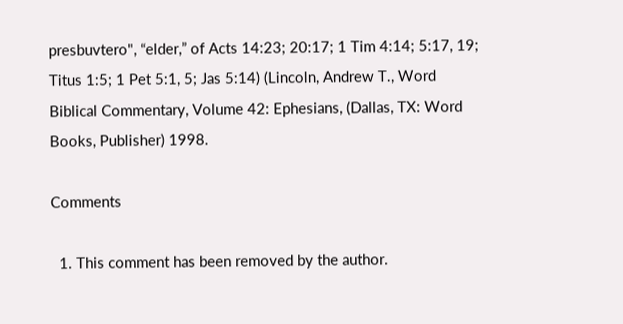presbuvtero", “elder,” of Acts 14:23; 20:17; 1 Tim 4:14; 5:17, 19; Titus 1:5; 1 Pet 5:1, 5; Jas 5:14) (Lincoln, Andrew T., Word Biblical Commentary, Volume 42: Ephesians, (Dallas, TX: Word Books, Publisher) 1998.

Comments

  1. This comment has been removed by the author.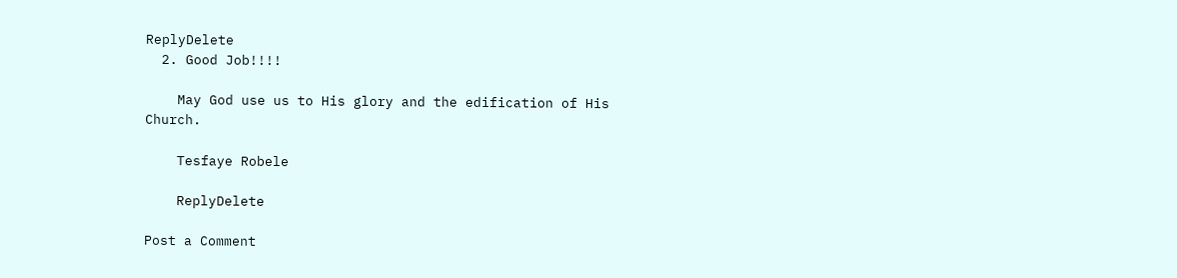ReplyDelete
  2. Good Job!!!!

    May God use us to His glory and the edification of His Church.

    Tesfaye Robele

    ReplyDelete

Post a Comment